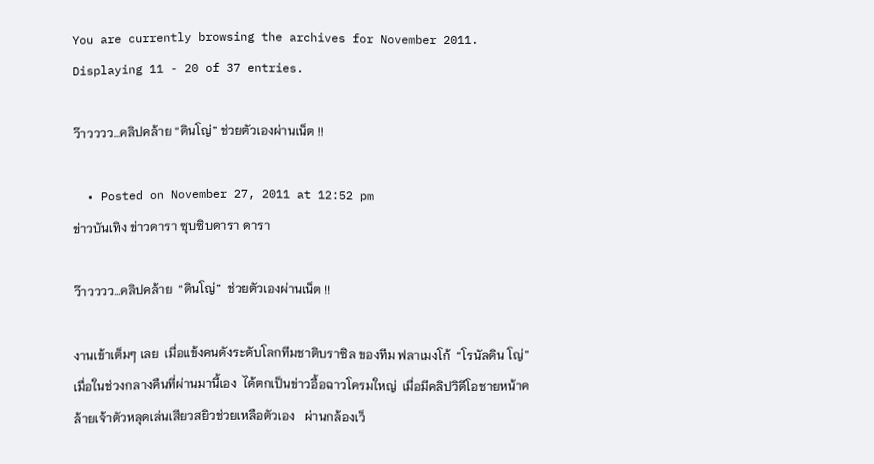You are currently browsing the archives for November 2011.
Displaying 11 - 20 of 37 entries.

ว๊าวววว…คลิปคล้าย “ดินโญ่” ช่วยตัวเองผ่านเน็ต !!

  • Posted on November 27, 2011 at 12:52 pm
ข่าวบันเทิง ข่าวดารา ซุบซิบดารา ดารา

ว๊าวววว…คลิปคล้าย  “ดินโญ่”  ช่วยตัวเองผ่านเน็ต !!

งานเข้าเต็มๆ เลย  เมื่อแข้งคนดังระดับโลกทีมชาติบราซิล ของทีม ฟลาเมงโก้  “โรนัลดิน โญ่”  เมื่อในช่วงกลางคืนที่ผ่านมานี้เอง  ได้ตกเป็นข่าวอื้อฉาวโครมใหญ่  เมื่อมีคลิปวิดีโอชายหน้าคล้ายเจ้าตัวหลุดเล่นเสียวสยิวช่วยเหลือตัวเอง   ผ่านกล้องเว็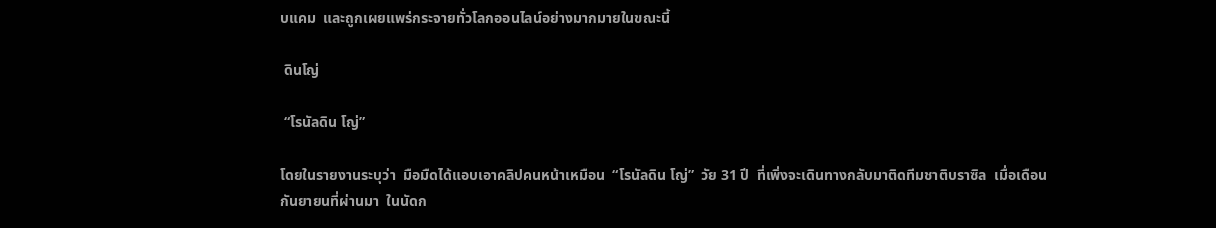บแคม  และถูกเผยแพร่กระจายทั่วโลกออนไลน์อย่างมากมายในขณะนี้

 ดินโญ่

 “โรนัลดิน โญ่”

โดยในรายงานระบุว่า  มือมืดได้แอบเอาคลิปคนหน้าเหมือน  “โรนัลดิน โญ่”  วัย 31 ปี  ที่เพิ่งจะเดินทางกลับมาติดทีมชาติบราซิล  เมื่อเดือนกันยายนที่ผ่านมา  ในนัดก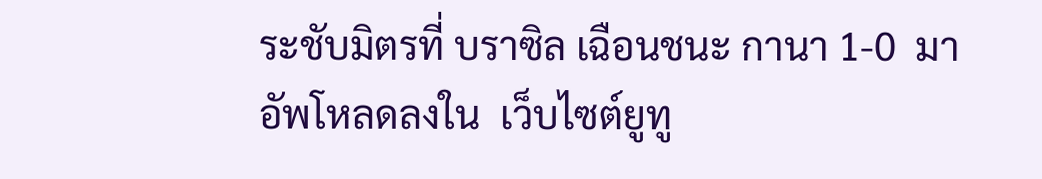ระชับมิตรที่ บราซิล เฉือนชนะ กานา 1-0  มาอัพโหลดลงใน  เว็บไซต์ยูทู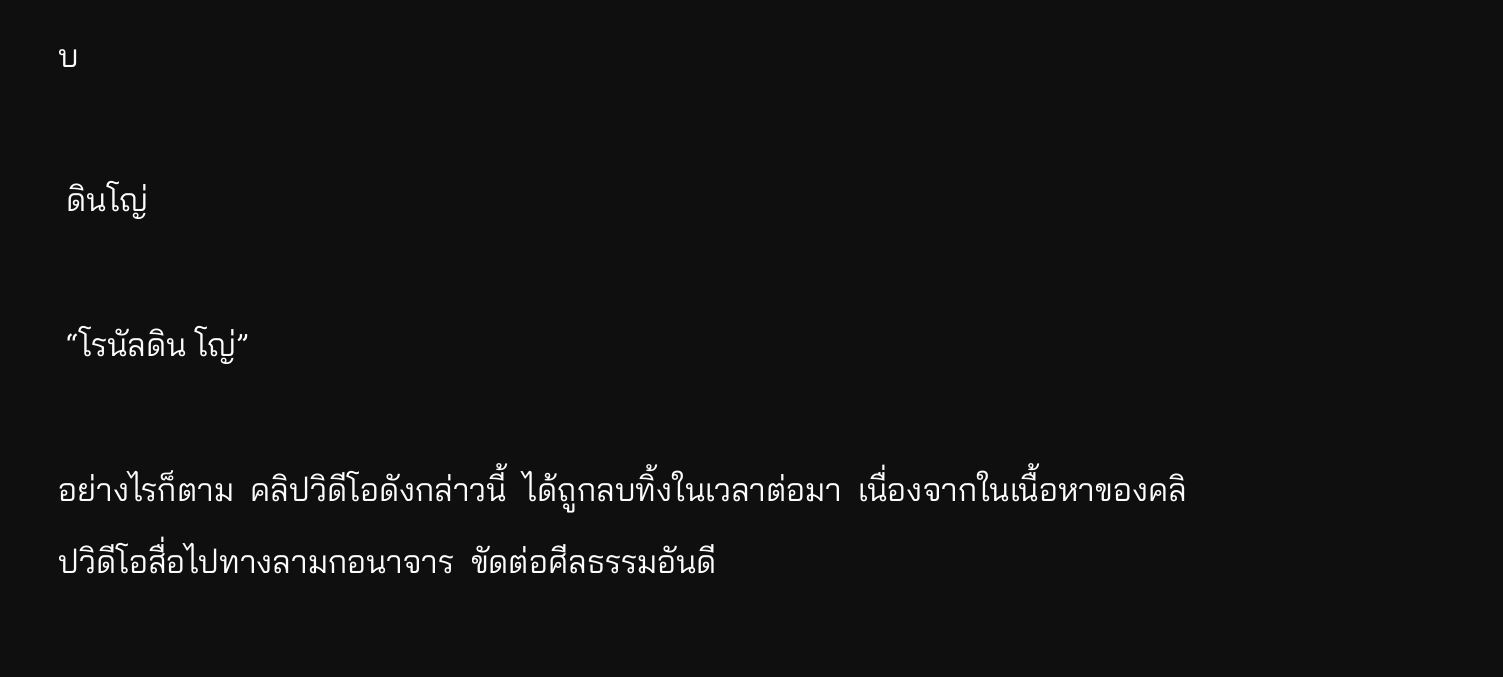บ

 ดินโญ่

 “โรนัลดิน โญ่”

อย่างไรก็ตาม  คลิปวิดีโอดังกล่าวนี้  ได้ถูกลบทิ้งในเวลาต่อมา  เนื่องจากในเนื้อหาของคลิปวิดีโอสื่อไปทางลามกอนาจาร  ขัดต่อศีลธรรมอันดี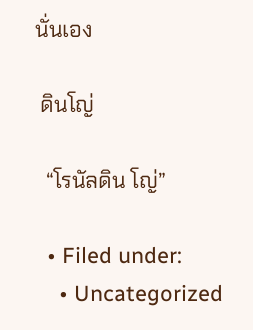นั่นเอง

 ดินโญ่

  “โรนัลดิน โญ่”

  • Filed under:
    • Uncategorized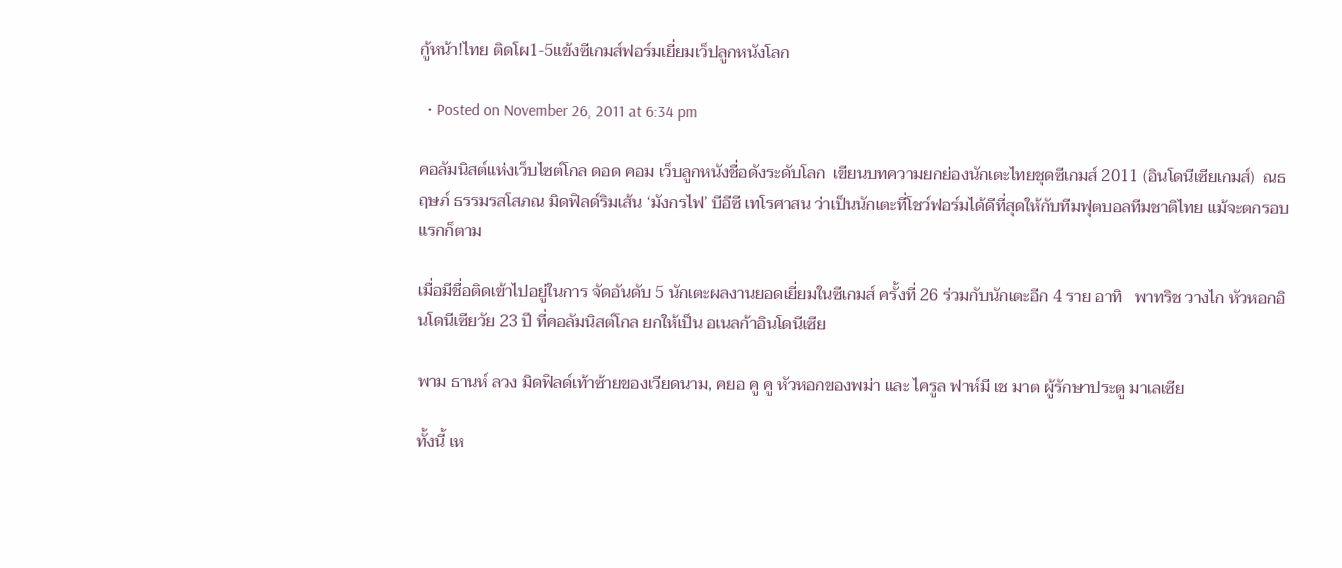กู้หน้า!ไทย ติดโผ1-5แข้งซีเกมส์ฟอร์มเยี่ยมเว็ปลูกหนังโลก

  • Posted on November 26, 2011 at 6:34 pm

คอลัมนิสต์แห่งเว็บไซต์โกล ดอด คอม เว็บลูกหนังชื่อดังระดับโลก  เขียนบทความยกย่องนักเตะไทยชุดซีเกมส์ 2011 (อินโดนีเซียเกมส์)  ณธฤษภ์ ธรรมรสโสภณ มิดฟิลด์ริมเส้น ‘มังกรไฟ’ บีอีซี เทโรศาสน ว่าเป็นนักเตะที่โชว์ฟอร์มได้ดีที่สุดให้กับทีมฟุตบอลทีมชาติไทย แม้จะตกรอบแรกก็ตาม

เมื่อมีชื่อติดเข้าไปอยู่ในการ จัดอันดับ 5 นักเตะผลงานยอดเยี่ยมในซีเกมส์ ครั้งที่ 26 ร่วมกับนักเตะอีก 4 ราย อาทิ   พาทริช วางไก หัวหอกอินโดนีเซียวัย 23 ปี ที่คอลัมนิสต์โกล ยกให้เป็น อเนลก้าอินโดนีเซีย

พาม ธานห์ ลวง มิดฟิลด์เท้าซ้ายของเวียดนาม, คยอ คู คู หัวหอกของพม่า และ ไครูล ฟาห์มี เช มาต ผู้รักษาประตู มาเลเซีย

ทั้งนี้ เห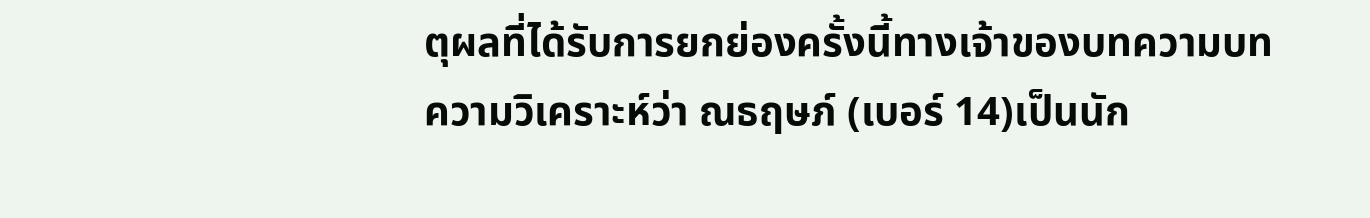ตุผลที่ได้รับการยกย่องครั้งนี้ทางเจ้าของบทความบทความวิเคราะห์ว่า ณธฤษภ์ (เบอร์ 14)เป็นนัก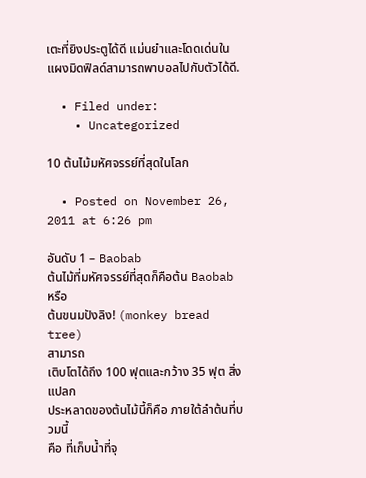เตะที่ยิงประตูได้ดี แม่นยำและโดดเด่นในแผงมิดฟิลด์สามารถพาบอลไปกับตัวได้ดี.

  • Filed under:
    • Uncategorized

10 ต้นไม้มหัศจรรย์ที่สุดในโลก

  • Posted on November 26, 2011 at 6:26 pm

อันดับ 1 – Baobab
ต้นไม้ที่มหัศจรรย์ที่สุดก็คือต้น Baobab หรือ
ต้นขนมปังลิง! (monkey bread tree)
สามารถ
เติบโตได้ถึง 100 ฟุตและกว้าง 35 ฟุต สิ่งแปลก
ประหลาดของต้นไม้นี้ก็คือ ภายใต้ลำต้นที่บวมนี้
คือ ที่เก็บน้ำที่จุ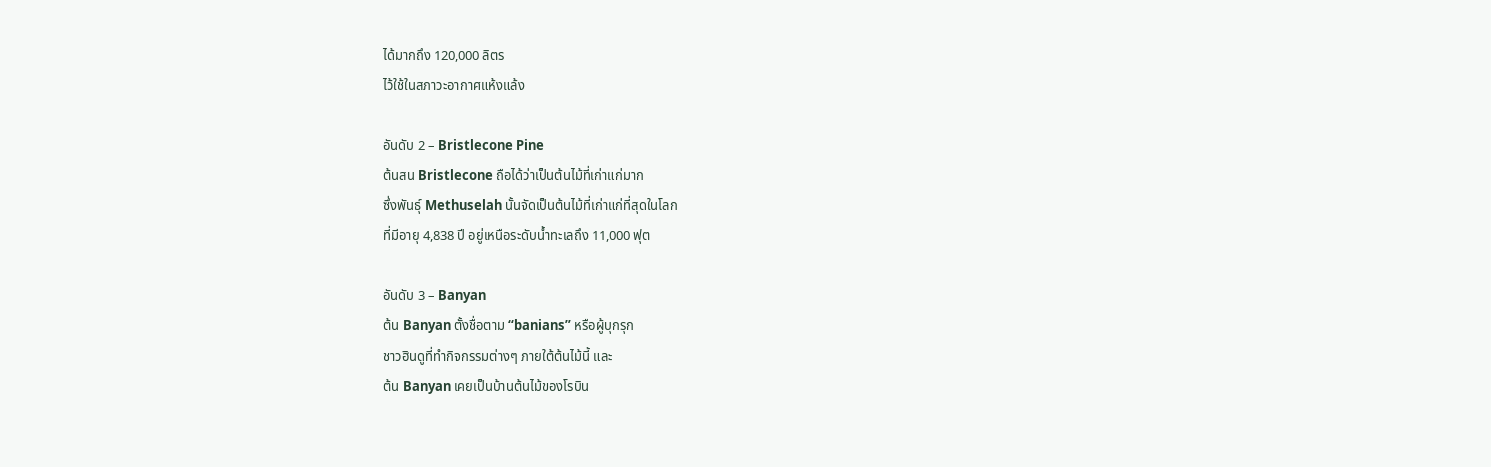ได้มากถึง 120,000 ลิตร
ไว้ใช้ในสภาวะอากาศแห้งแล้ง

อันดับ 2 – Bristlecone Pine
ต้นสน Bristlecone ถือได้ว่าเป็นต้นไม้ที่เก่าแก่มาก
ซึ่งพันธุ์ Methuselah นั้นจัดเป็นต้นไม้ที่เก่าแก่ที่สุดในโลก
ที่มีอายุ 4,838 ปี อยู่เหนือระดับน้ำทะเลถึง 11,000 ฟุต

อันดับ 3 – Banyan
ต้น Banyan ตั้งชื่อตาม “banians” หรือผู้บุกรุก
ชาวฮินดูที่ทำกิจกรรมต่างๆ ภายใต้ต้นไม้นี้ และ
ต้น Banyan เคยเป็นบ้านต้นไม้ของโรบิน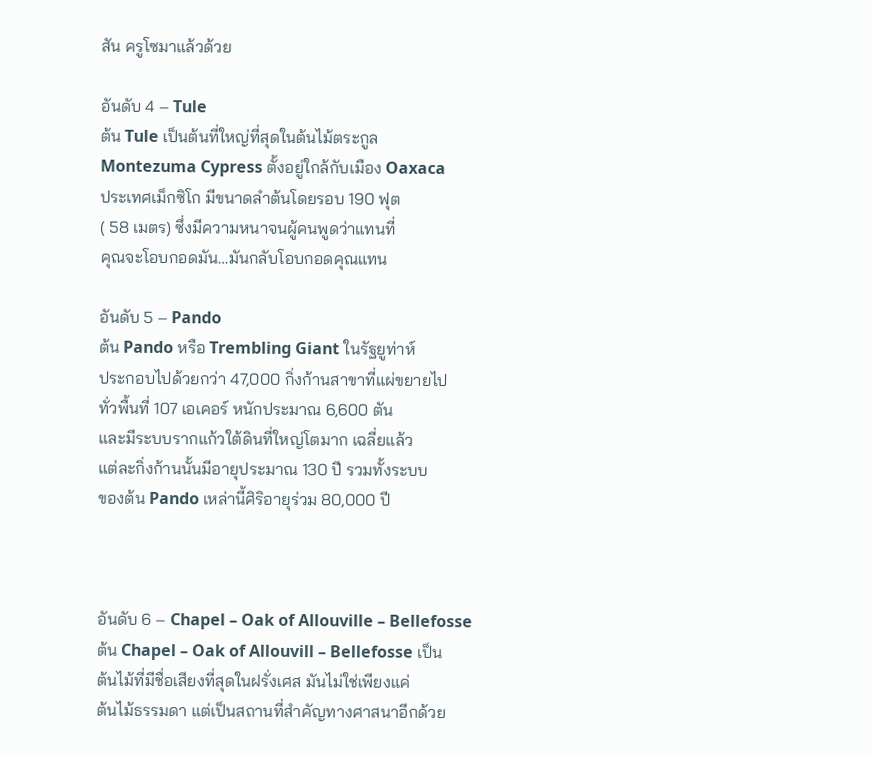สัน ครูโซมาแล้วด้วย

อันดับ 4 – Tule
ต้น Tule เป็นต้นที่ใหญ่ที่สุดในต้นไม้ตระกูล
Montezuma Cypress ตั้งอยู่ใกล้กับเมือง Oaxaca
ประเทศเม็กซิโก มีขนาดลำต้นโดยรอบ 190 ฟุต
( 58 เมตร) ซึ่งมีความหนาจนผู้คนพูดว่าแทนที่
คุณจะโอบกอดมัน…มันกลับโอบกอดคุณแทน

อันดับ 5 – Pando
ต้น Pando หรือ Trembling Giant ในรัฐยูท่าห์
ประกอบไปด้วยกว่า 47,000 กิ่งก้านสาขาที่แผ่ขยายไป
ทั่วพื้นที่ 107 เอเคอร์ หนักประมาณ 6,600 ตัน
และมีระบบรากแก้วใต้ดินที่ใหญ่โตมาก เฉลี่ยแล้ว
แต่ละกิ่งก้านนั้นมีอายุประมาณ 130 ปี รวมทั้งระบบ
ของต้น Pando เหล่านี้ศิริอายุร่วม 80,000 ปี



อันดับ 6 – Chapel – Oak of Allouville – Bellefosse
ต้น Chapel – Oak of Allouvill – Bellefosse เป็น
ต้นไม้ที่มีชื่อเสียงที่สุดในฝรั่งเศส มันไม่ใช่เพียงแค่
ต้นไม้ธรรมดา แต่เป็นสถานที่สำคัญทางศาสนาอีกด้วย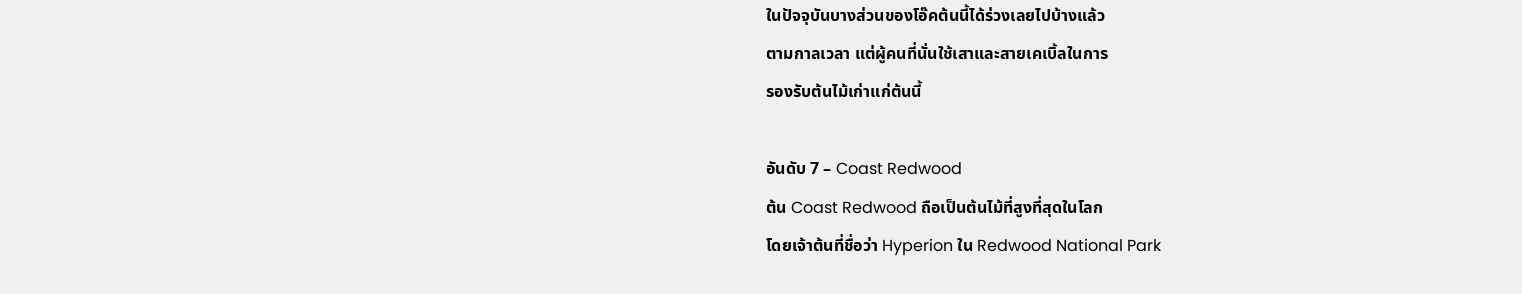ในปัจจุบันบางส่วนของโอ๊คต้นนี้ได้ร่วงเลยไปบ้างแล้ว
ตามกาลเวลา แต่ผู้คนที่นั่นใช้เสาและสายเคเบิ้ลในการ
รองรับต้นไม้เก่าแก่ต้นนี้

อันดับ 7 – Coast Redwood
ต้น Coast Redwood ถือเป็นต้นไม้ที่สูงที่สุดในโลก
โดยเจ้าต้นที่ชื่อว่า Hyperion ใน Redwood National Park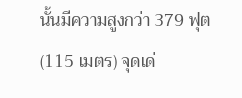นั้นมีความสูงกว่า 379 ฟุต (115 เมตร) จุดเด่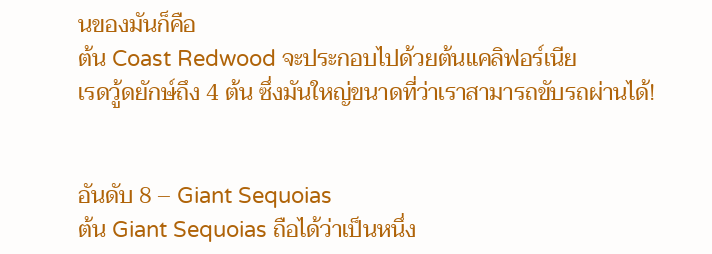นของมันก็คือ
ต้น Coast Redwood จะประกอบไปด้วยต้นแคลิฟอร์เนีย
เรดวู้ดยักษ์ถึง 4 ต้น ซึ่งมันใหญ่ขนาดที่ว่าเราสามารถขับรถผ่านได้!


อันดับ 8 – Giant Sequoias
ต้น Giant Sequoias ถือได้ว่าเป็นหนึ่ง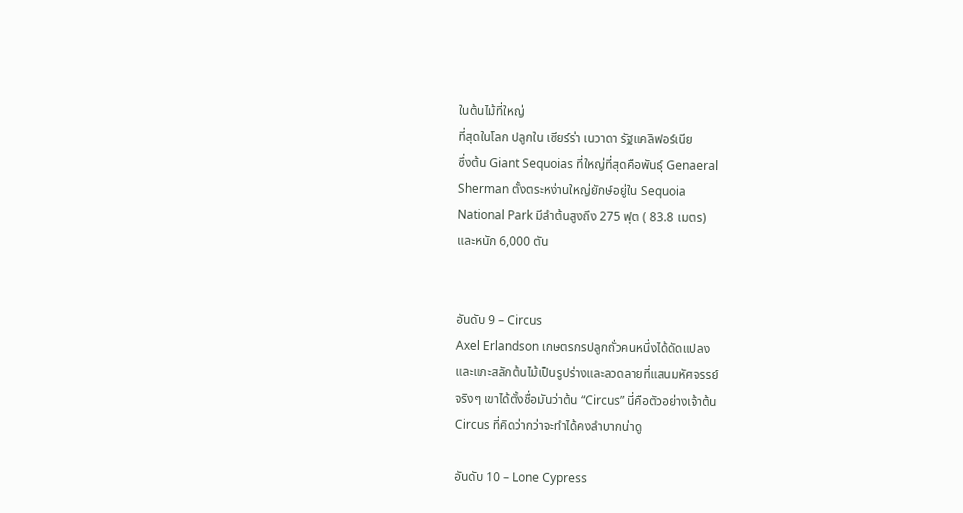ในต้นไม้ที่ใหญ่
ที่สุดในโลก ปลูกใน เซียร์ร่า เนวาดา รัฐแคลิฟอร์เนีย
ซึ่งต้น Giant Sequoias ที่ใหญ่ที่สุดคือพันธุ์ Genaeral
Sherman ตั้งตระหง่านใหญ่ยักษ์อยู่ใน Sequoia
National Park มีลำต้นสูงถึง 275 ฟุต ( 83.8 เมตร)
และหนัก 6,000 ตัน


อันดับ 9 – Circus
Axel Erlandson เกษตรกรปลูกถั่วคนหนึ่งได้ดัดแปลง
และแกะสลักต้นไม้เป็นรูปร่างและลวดลายที่แสนมหัศจรรย์
จริงๆ เขาได้ตั้งชื่อมันว่าต้น “Circus” นี่คือตัวอย่างเจ้าต้น
Circus ที่คิดว่ากว่าจะทำได้คงลำบากน่าดู

อันดับ 10 – Lone Cypress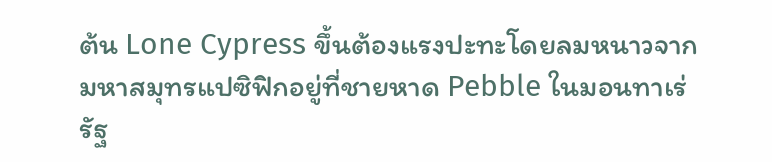ต้น Lone Cypress ขึ้นต้องแรงปะทะโดยลมหนาวจาก
มหาสมุทรแปซิฟิกอยู่ที่ชายหาด Pebble ในมอนทาเร่
รัฐ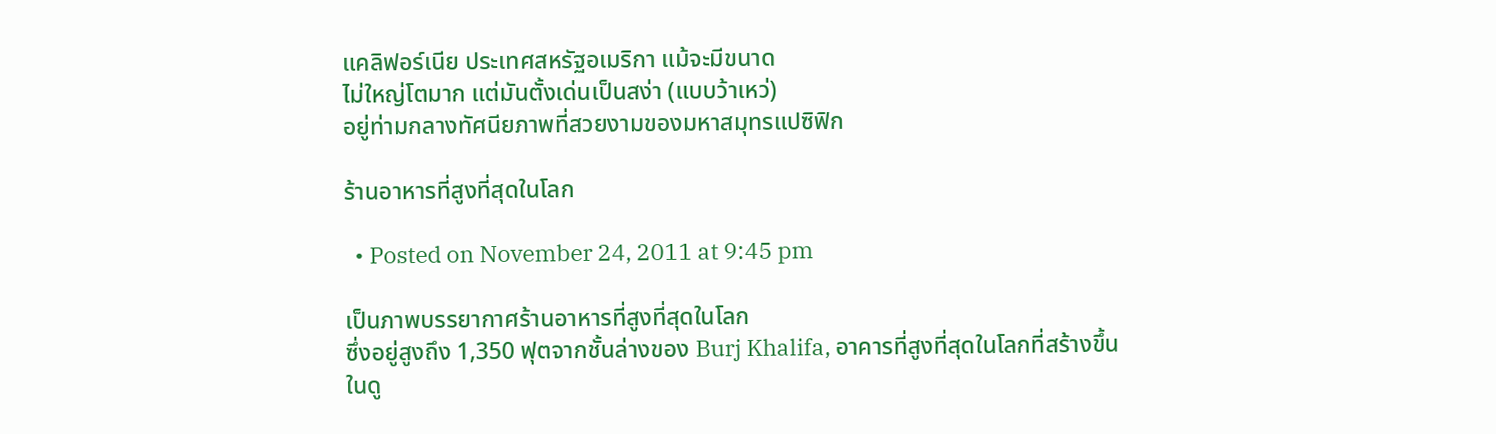แคลิฟอร์เนีย ประเทศสหรัฐอเมริกา แม้จะมีขนาด
ไม่ใหญ่โตมาก แต่มันตั้งเด่นเป็นสง่า (แบบว้าเหว่)
อยู่ท่ามกลางทัศนียภาพที่สวยงามของมหาสมุทรแปซิฟิก

ร้านอาหารที่สูงที่สุดในโลก

  • Posted on November 24, 2011 at 9:45 pm

เป็นภาพบรรยากาศร้านอาหารที่สูงที่สุดในโลก
ซึ่งอยู่สูงถึง 1,350 ฟุตจากชั้นล่างของ Burj Khalifa, อาคารที่สูงที่สุดในโลกที่สร้างขึ้นในดู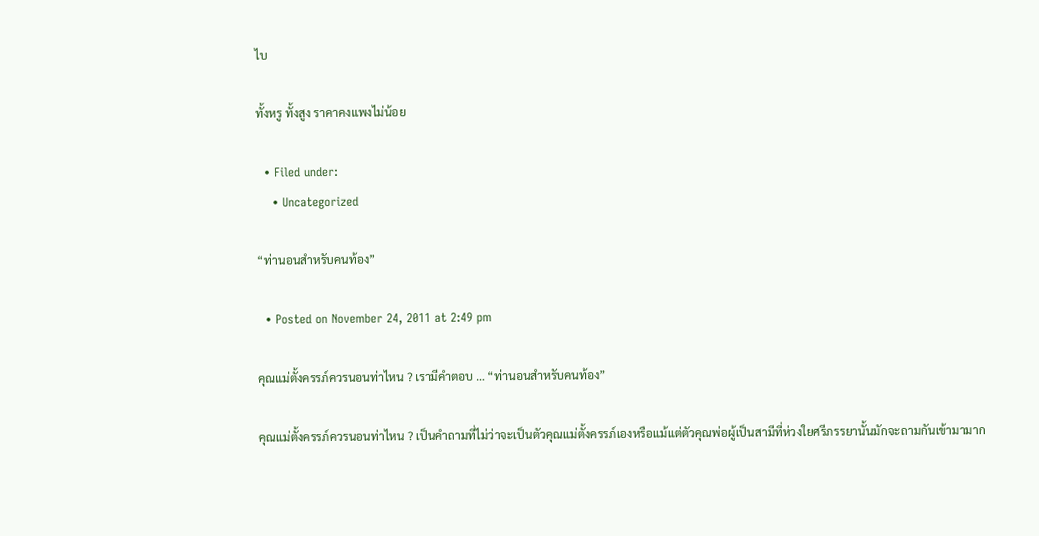ไบ

ทั้งหรู ทั้งสูง ราคาคงแพงไม่น้อย

  • Filed under:
    • Uncategorized

“ท่านอนสำหรับคนท้อง”

  • Posted on November 24, 2011 at 2:49 pm

คุณแม่ตั้งครรภ์ควรนอนท่าไหน ? เรามีคำตอบ … “ท่านอนสำหรับคนท้อง”

คุณแม่ตั้งครรภ์ควรนอนท่าไหน ? เป็นคำถามที่ไม่ว่าจะเป็นตัวคุณแม่ตั้งครรภ์เองหรือแม้แต่ตัวคุณพ่อผู้เป็นสามีที่ห่วงใยศรีภรรยานั้นมักจะถามกันเข้ามามาก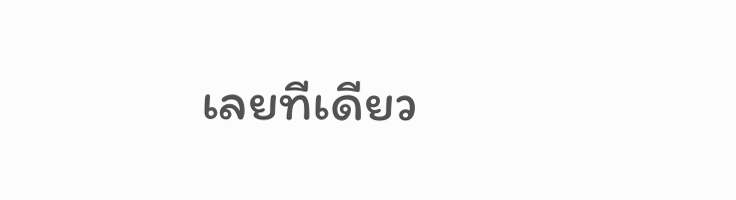เลยทีเดียว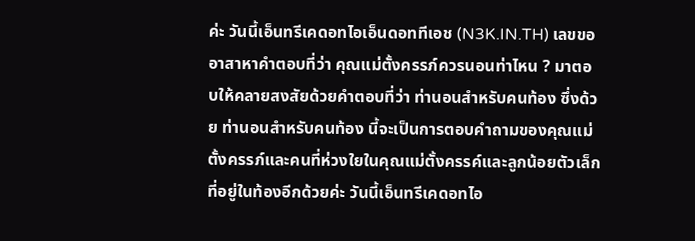ค่ะ วันนี้เอ็นทรีเคดอทไอเอ็นดอททีเอช (N3K.IN.TH) เลขขออาสาหาคำตอบที่ว่า คุณแม่ตั้งครรภ์ควรนอนท่าไหน ? มาตอบให้คลายสงสัยด้วยคำตอบที่ว่า ท่านอนสำหรับคนท้อง ซึ่งด้วย ท่านอนสำหรับคนท้อง นี้จะเป็นการตอบคำถามของคุณแม่ตั้งครรภ์และคนที่ห่วงใยในคุณแม่ตั้งครรค์และลูกน้อยตัวเล็กที่อยู่ในท้องอีกด้วยค่ะ วันนี้เอ็นทรีเคดอทไอ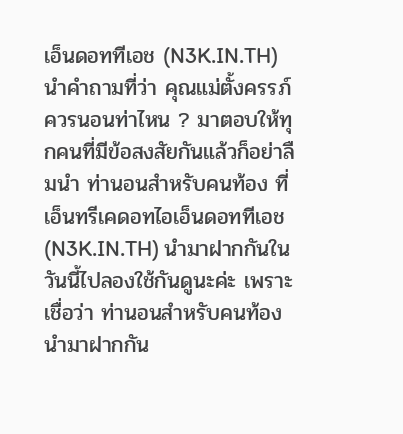เอ็นดอททีเอช (N3K.IN.TH) นำคำถามที่ว่า คุณแม่ตั้งครรภ์ควรนอนท่าไหน ? มาตอบให้ทุกคนที่มีข้อสงสัยกันแล้วก็อย่าลืมนำ ท่านอนสำหรับคนท้อง ที่เอ็นทรีเคดอทไอเอ็นดอททีเอช (N3K.IN.TH) นำมาฝากกันในวันนี้ไปลองใช้กันดูนะค่ะ เพราะเชื่อว่า ท่านอนสำหรับคนท้อง นำมาฝากกัน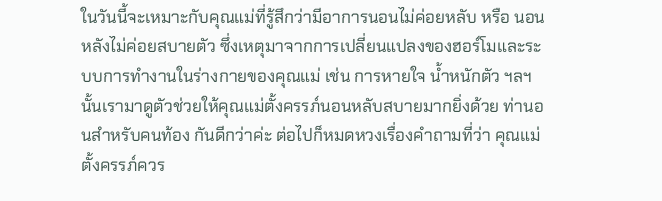ในวันนี้จะเหมาะกับคุณแม่ที่รู้สึกว่ามีอาการนอนไม่ค่อยหลับ หรือ นอนหลังไม่ค่อยสบายตัว ซึ่งเหตุมาจากการเปลี่ยนแปลงของฮอร์โมและระบบการทำงานในร่างกายของคุณแม่ เช่น การหายใจ น้ำหนักตัว ฯลฯ นั้นเรามาดูตัวช่วยให้คุณแม่ตั้งครรภ์นอนหลับสบายมากยิ่งด้วย ท่านอนสำหรับคนท้อง กันดีกว่าค่ะ ต่อไปก็หมดหวงเรื่องคำถามที่ว่า คุณแม่ตั้งครรภ์ควร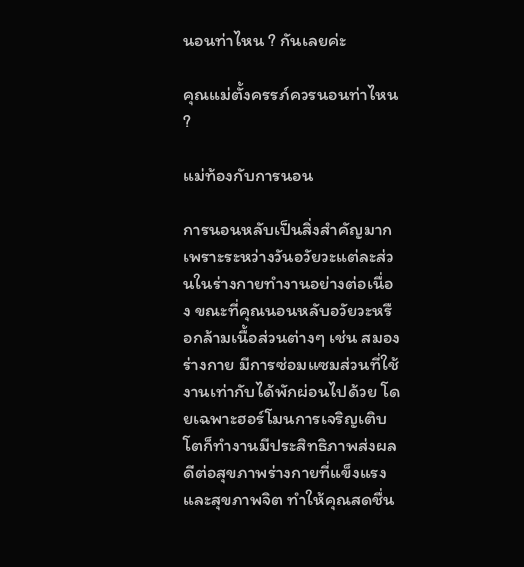นอนท่าไหน ? กันเลยค่ะ

คุณแม่ตั้งครรภ์ควรนอนท่าไหน ?

แม่ท้องกับการนอน

การนอนหลับเป็นสิ่งสำคัญมากเพราะระหว่างวันอวัยวะแต่ละส่วนในร่างกายทำงานอย่างต่อเนื่อง ขณะที่คุณนอนหลับอวัยวะหรือกล้ามเนื้อส่วนต่างๆ เช่น สมองร่างกาย มีการซ่อมแซมส่วนที่ใช้งานเท่ากับได้พักผ่อนไปด้วย โดยเฉพาะฮอร์โมนการเจริญเติบโตก็ทำงานมีประสิทธิภาพส่งผลดีต่อสุขภาพร่างกายที่แข็งแรงและสุขภาพจิต ทำให้คุณสดชื่น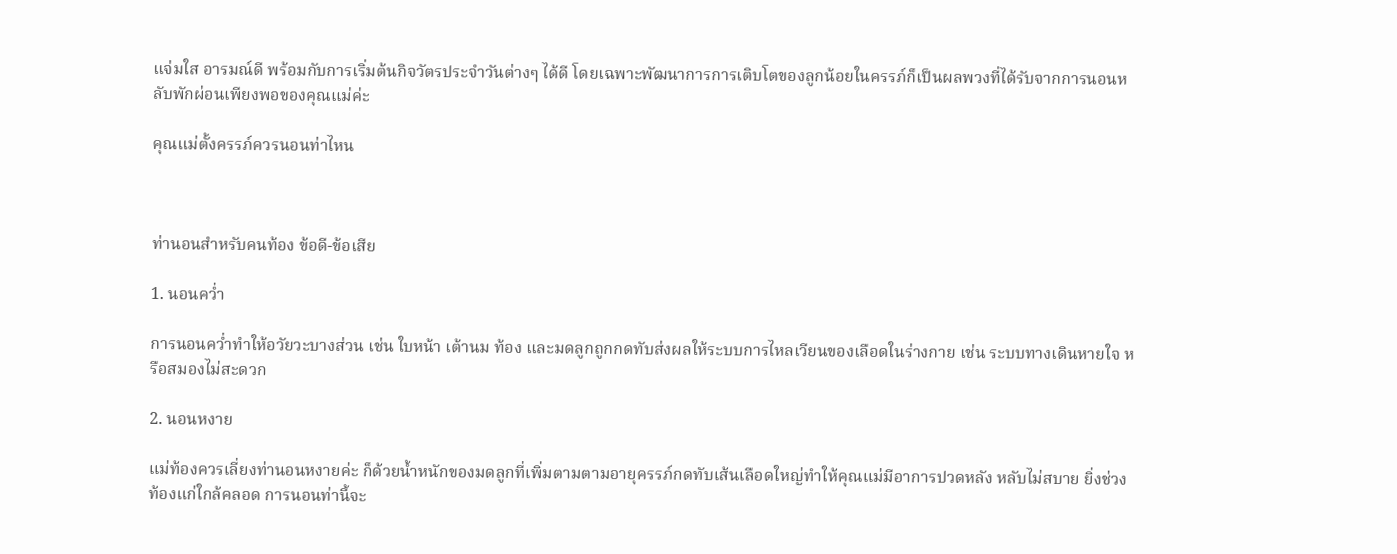แจ่มใส อารมณ์ดี พร้อมกับการเริ่มต้นกิจวัตรประจำวันต่างๆ ได้ดี โดยเฉพาะพัฒนาการการเติบโตของลูกน้อยในครรภ์ก็เป็นผลพวงที่ได้รับจากการนอนหลับพักผ่อนเพียงพอของคุณแม่ค่ะ

คุณแม่ตั้งครรภ์ควรนอนท่าไหน



ท่านอนสำหรับคนท้อง ข้อดี-ข้อเสีย

1. นอนคว่ำ

การนอนคว่ำทำให้อวัยวะบางส่วน เช่น ใบหน้า เต้านม ท้อง และมดลูกถูกกดทับส่งผลให้ระบบการไหลเวียนของเลือดในร่างกาย เช่น ระบบทางเดินหายใจ หรือสมองไม่สะดวก

2. นอนหงาย

แม่ท้องควรเลี่ยงท่านอนหงายค่ะ ก็ด้วยน้ำหนักของมดลูกที่เพิ่มตามตามอายุครรภ์กดทับเส้นเลือดใหญ่ทำให้คุณแม่มีอาการปวดหลัง หลับไม่สบาย ยิ่งช่วงท้องแก่ใกล้คลอด การนอนท่านี้จะ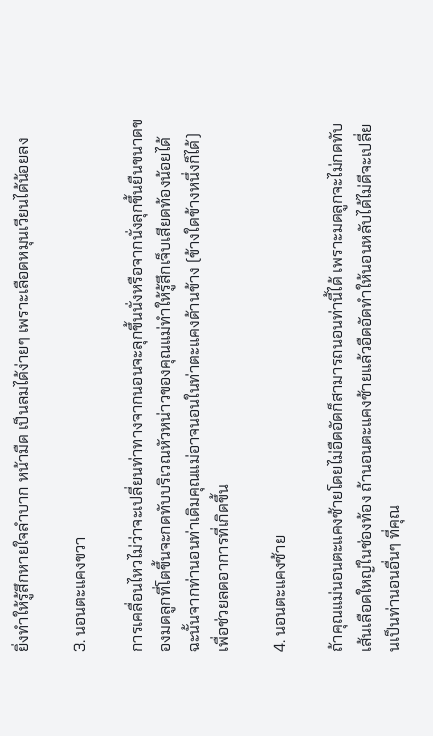ยิ่งทำให้รู้สึกหายใจลำบาก หน้ามืด เป็นลมได้ง่ายๆ เพราะเลือดหมุนเวียนได้น้อยลง

3. นอนตะแคงขวา

การเคลื่อนไหวไม่ว่าจะเปลี่ยนท่าทางจากนอนจะลุกขึ้นนั่งหรือจากนั่งลุกขึ้นยืนขนาดของมดลูกที่โตขึ้นจะกดทับบริเวณหัวหน่าวของคุณแม่ทำให้รู้สึกเจ็บเสียดท้องน้อยได้ ฉะนั้นจากท่านอนท่าเดิมคุณแม่อาจนอนในท่าตะแคงด้านข้าง (ข้างใดข้างหนึ่งก็ได้) เพื่อช่วยลดอาการที่เกิดขึ้น

4. นอนตะแคงซ้าย

ถ้าคุณแม่นอนตะแคงซ้ายโดยไม่อืดอัดก็สามารถนอนท่านี้ได้ เพราะมดลูกจะไม่กดทับเส้นเลือดใหญ่ในช่องท้อง ถ้านอนตะแคงซ้ายแล้วอืดอัดทำให้นอนหลับได้ไม่ดีจะเปลี่ยนเป็นท่านอนอื่นๆ ที่คุณ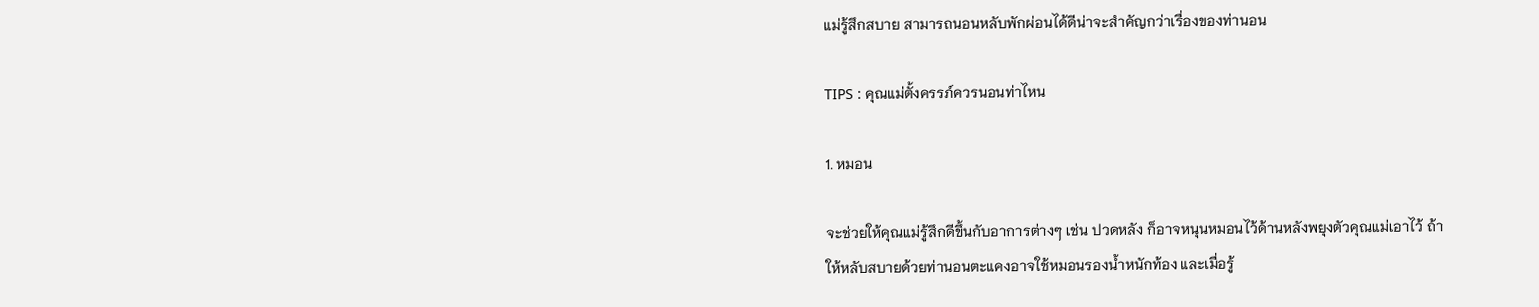แม่รู้สึกสบาย สามารถนอนหลับพักผ่อนได้ดีน่าจะสำคัญกว่าเรื่องของท่านอน

TIPS : คุณแม่ตั้งครรภ์ควรนอนท่าไหน

1. หมอน

จะช่วยให้คุณแม่รู้สึกดีขึ้นกับอาการต่างๆ เช่น ปวดหลัง ก็อาจหนุนหมอนไว้ด้านหลังพยุงตัวคุณแม่เอาไว้ ถ้าให้หลับสบายด้วยท่านอนตะแคงอาจใช้หมอนรองน้ำหนักท้อง และเมื่อรู้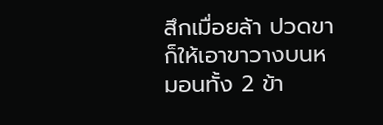สึกเมื่อยล้า ปวดขา ก็ให้เอาขาวางบนหมอนทั้ง 2 ข้า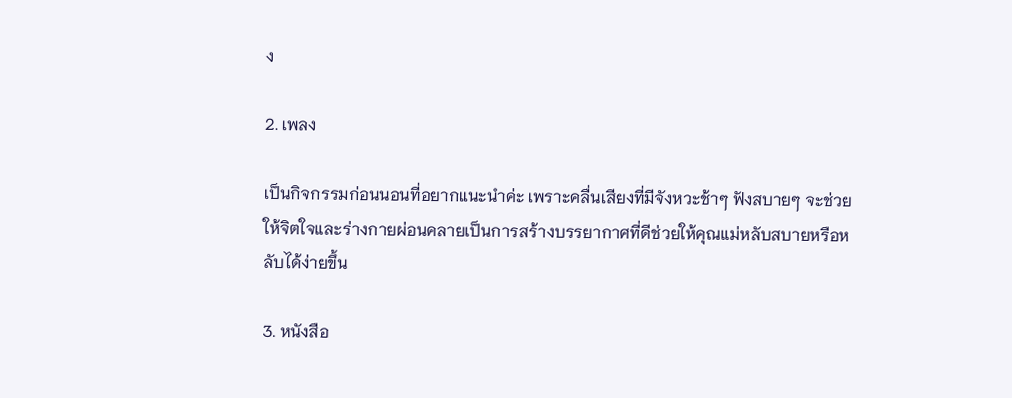ง

2. เพลง

เป็นกิจกรรมก่อนนอนที่อยากแนะนำค่ะ เพราะคลื่นเสียงที่มีจังหวะช้าๆ ฟังสบายๆ จะช่วยให้จิตใจและร่างกายผ่อนคลายเป็นการสร้างบรรยากาศที่ดีช่วยให้คุณแม่หลับสบายหรือหลับได้ง่ายขึ้น

3. หนังสือ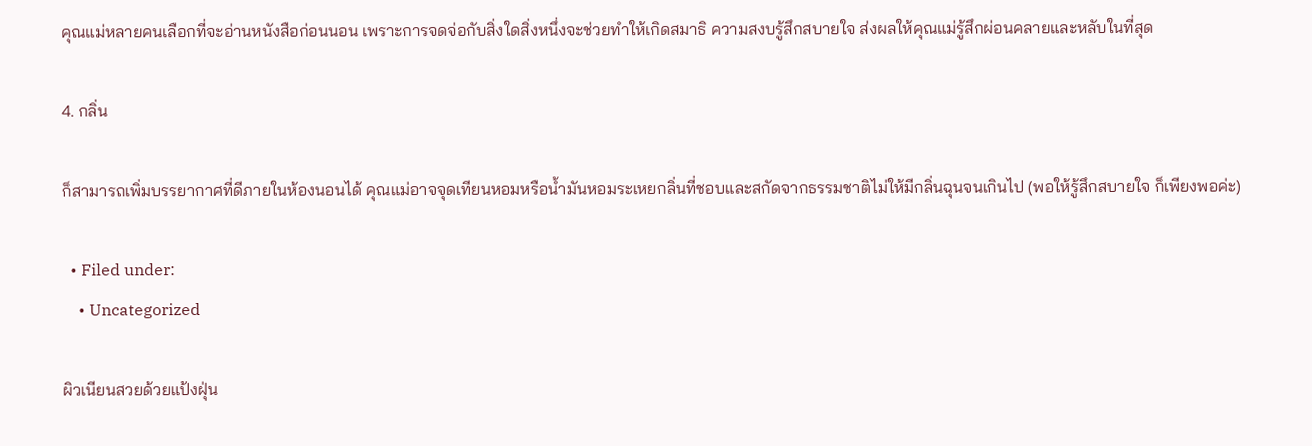คุณแม่หลายคนเลือกที่จะอ่านหนังสือก่อนนอน เพราะการจดจ่อกับสิ่งใดสิ่งหนึ่งจะช่วยทำให้เกิดสมาธิ ความสงบรู้สึกสบายใจ ส่งผลให้คุณแม่รู้สึกผ่อนคลายและหลับในที่สุด

4. กลิ่น

ก็สามารถเพิ่มบรรยากาศที่ดีภายในห้องนอนได้ คุณแม่อาจจุดเทียนหอมหรือน้ำมันหอมระเหยกลิ่นที่ชอบและสกัดจากธรรมชาติไม่ให้มีกลิ่นฉุนจนเกินไป (พอให้รู้สึกสบายใจ ก็เพียงพอค่ะ)

  • Filed under:
    • Uncategorized

ผิวเนียนสวยด้วยแป้งฝุ่น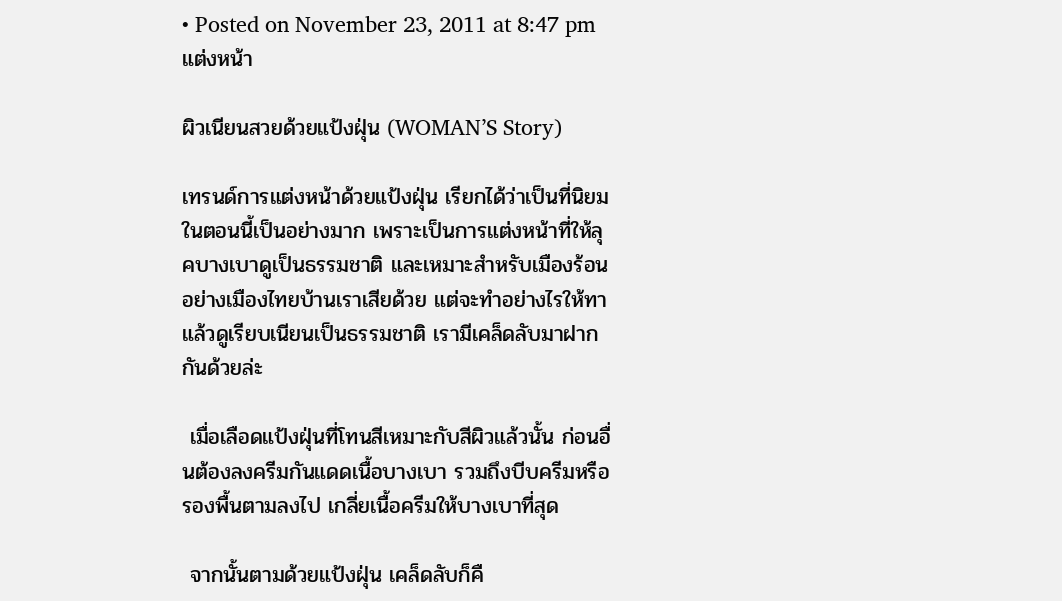• Posted on November 23, 2011 at 8:47 pm
แต่งหน้า

ผิวเนียนสวยด้วยแป้งฝุ่น (WOMAN’S Story)

เทรนด์การแต่งหน้าด้วยแป้งฝุ่น เรียกได้ว่าเป็นที่นิยมในตอนนี้เป็นอย่างมาก เพราะเป็นการแต่งหน้าที่ให้ลุคบางเบาดูเป็นธรรมชาติ และเหมาะสำหรับเมืองร้อนอย่างเมืองไทยบ้านเราเสียด้วย แต่จะทำอย่างไรให้ทาแล้วดูเรียบเนียนเป็นธรรมชาติ เรามีเคล็ดลับมาฝากกันด้วยล่ะ

 เมื่อเลือดแป้งฝุ่นที่โทนสีเหมาะกับสีผิวแล้วนั้น ก่อนอื่นต้องลงครีมกันแดดเนื้อบางเบา รวมถึงบีบครีมหรือรองพื้นตามลงไป เกลี่ยเนื้อครีมให้บางเบาที่สุด

 จากนั้นตามด้วยแป้งฝุ่น เคล็ดลับก็คื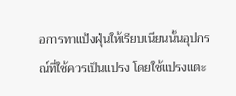อการทาแป้งฝุ่นให้เรียบเนียนนั้นอุปกรณ์ที่ใช้ควรเป็นแปรง โดยใช้แปรงแตะ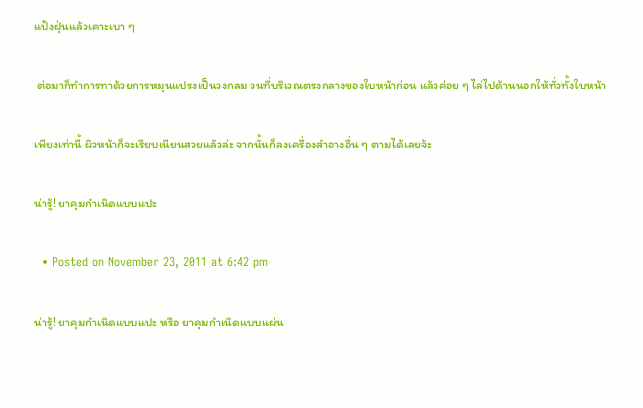แป้งฝุ่นแล้วเคาะเบา ๆ

 ต่อมาก็ทำการทาด้วยการหมุนแปรงเป็นวงกลม วนที่บริเวณตรงกลางของใบหน้าก่อน แล้วค่อย ๆ ไล่ไปด้านนอกให้ทั่วทั้งใบหน้า

เพียงเท่านี้ ผิวหน้าก็จะเรียบเนียนสวยแล้วล่ะ จากนั้นก็ลงเครื่องสำอางอื่น ๆ ตามได้เลยจ้ะ

น่ารู้! ยาคุมกำเนิดแบบแปะ

  • Posted on November 23, 2011 at 6:42 pm

น่ารู้! ยาคุมกำเนิดแบบแปะ หรือ ยาคุมกำเนิดแบบแผ่น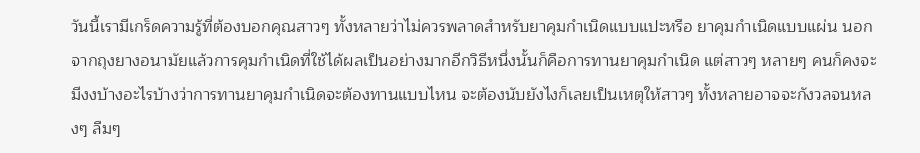วันนี้เรามีเกร็ดความรู้ที่ต้องบอกคุณสาวๆ ทั้งหลายว่าไม่ควรพลาดสำหรับยาคุมกำเนิดแบบแปะหรือ ยาคุมกำเนิดแบบแผ่น นอกจากถุงยางอนามัยแล้วการคุมกำเนิดที่ใช้ได้ผลเป็นอย่างมากอีกวิธีหนึ่งนั้นก็คือการทานยาคุมกำเนิด แต่สาวๆ หลายๆ คนก็คงจะมีงงบ้างอะไรบ้างว่าการทานยาคุมกำเนิดจะต้องทานแบบไหน จะต้องนับยังไงก็เลยเป็นเหตุให้สาวๆ ทั้งหลายอาจจะกังวลจนหลงๆ ลืมๆ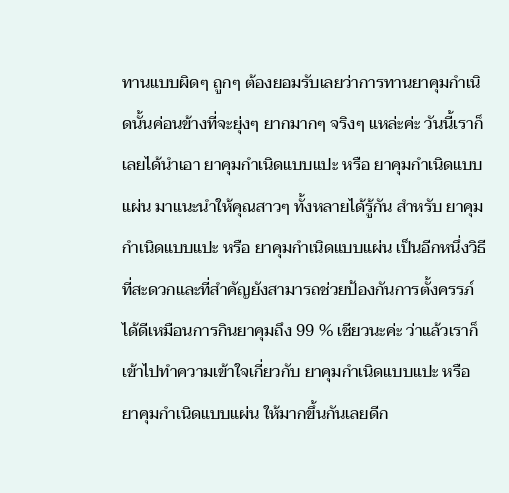ทานแบบผิดๆ ถูกๆ ต้องยอมรับเลยว่าการทานยาคุมกำเนิดนั้นค่อนข้างที่จะยุ่งๆ ยากมากๆ จริงๆ แหล่ะค่ะ วันนี้เราก็เลยได้นำเอา ยาคุมกำเนิดแบบแปะ หรือ ยาคุมกำเนิดแบบแผ่น มาแนะนำให้คุณสาวๆ ทั้งหลายได้รู้กัน สำหรับ ยาคุมกำเนิดแบบแปะ หรือ ยาคุมกำเนิดแบบแผ่น เป็นอีกหนึ่งวิธีที่สะดวกและที่สำคัญยังสามารถช่วยป้องกันการตั้งครรภ์ได้ดีเหมือนการกินยาคุมถึง 99 % เชียวนะค่ะ ว่าแล้วเราก็เข้าไปทำความเข้าใจเกี่ยวกับ ยาคุมกำเนิดแบบแปะ หรือ ยาคุมกำเนิดแบบแผ่น ให้มากขึ้นกันเลยดีก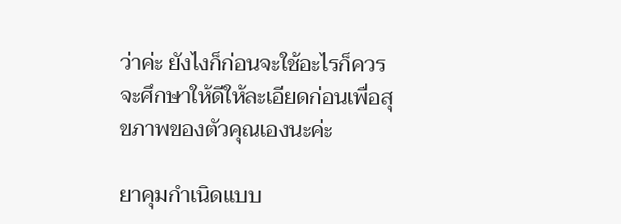ว่าค่ะ ยังไงก็ก่อนจะใช้อะไรก็ควรจะศึกษาให้ดีให้ละเอียดก่อนเพื่อสุขภาพของตัวคุณเองนะค่ะ

ยาคุมกำเนิดแบบ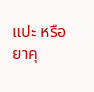แปะ หรือ ยาคุ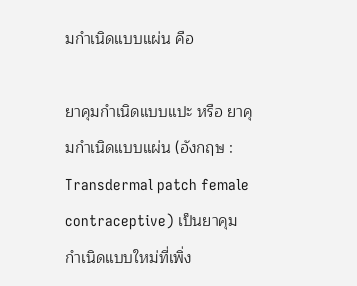มกำเนิดแบบแผ่น คือ

ยาคุมกำเนิดแบบแปะ หรือ ยาคุมกำเนิดแบบแผ่น (อังกฤษ : Transdermal patch female contraceptive) เป็นยาคุมกำเนิดแบบใหม่ที่เพิ่ง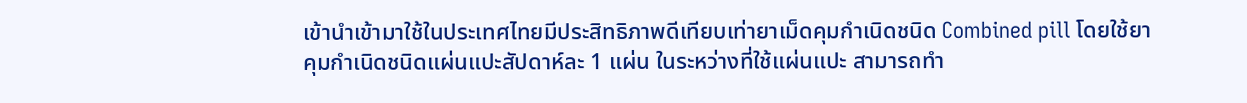เข้านำเข้ามาใช้ในประเทศไทยมีประสิทธิภาพดีเทียบเท่ายาเม็ดคุมกำเนิดชนิด Combined pill โดยใช้ยาคุมกำเนิดชนิดแผ่นแปะสัปดาห์ละ 1 แผ่น ในระหว่างที่ใช้แผ่นแปะ สามารถทำ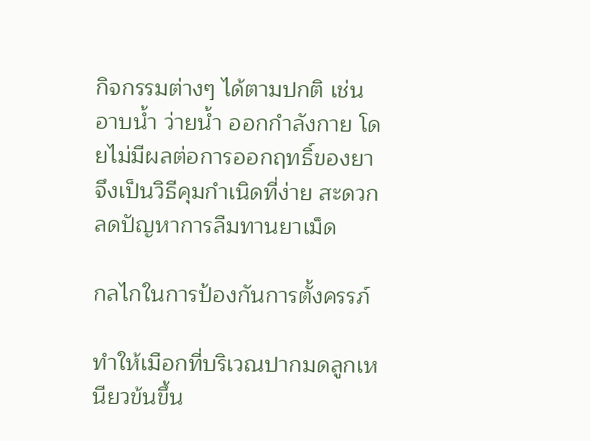กิจกรรมต่างๆ ได้ตามปกติ เช่น อาบน้ำ ว่ายน้ำ ออกกำลังกาย โดยไม่มีผลต่อการออกฤทธิ์ของยา จึงเป็นวิธีคุมกำเนิดที่ง่าย สะดวก ลดปัญหาการลืมทานยาเม็ด

กลไกในการป้องกันการตั้งครรภ์

ทำให้เมือกที่บริเวณปากมดลูกเหนียวข้นขึ้น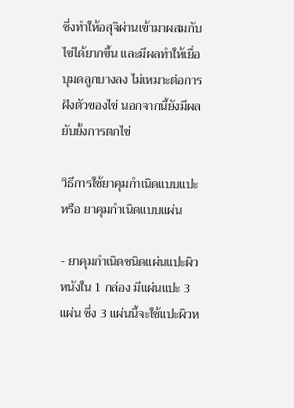ซึ่งทำให้อสุจิผ่านเข้ามาผสมกับไข่ได้ยากขึ้น และมีผลทำให้เยื่อบุมดลูกบางลง ไม่เหมาะต่อการฝังตัวของไข่ นอกจากนี้ยังมีผลยับยั้งการตกไข่

วิธีการใช้ยาคุมกำเนิดแบบแปะ หรือ ยาคุมกำเนิดแบบแผ่น

- ยาคุมกำเนิดชนิดแผ่นแปะผิวหนังใน 1 กล่อง มีแผ่นแปะ 3 แผ่น ซึ่ง 3 แผ่นนี้จะใช้แปะผิวห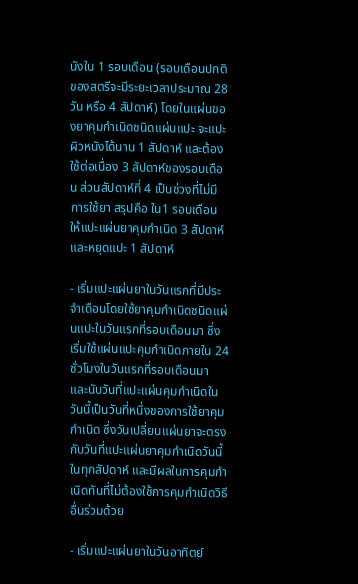นังใน 1 รอบเดือน (รอบเดือนปกติของสตรีจะมีระยะเวลาประมาณ 28 วัน หรือ 4 สัปดาห์) โดยในแผ่นของยาคุมกำเนิดชนิดแผ่นแปะ จะแปะผิวหนังได้นาน 1 สัปดาห์ และต้องใช้ต่อเนื่อง 3 สัปดาห์ของรอบเดือน ส่วนสัปดาห์ที่ 4 เป็นช่วงที่ไม่มีการใช้ยา สรุปคือ ใน1 รอบเดือน ให้แปะแผ่นยาคุมกำเนิด 3 สัปดาห์ และหยุดแปะ 1 สัปดาห์

- เริ่มแปะแผ่นยาในวันแรกที่มีประจำเดือนโดยใช้ยาคุมกำเนิดชนิดแผ่นแปะในวันแรกที่รอบเดือนมา ซึ่งเริ่มใช้แผ่นแปะคุมกำเนิดภายใน 24 ชั่วโมงในวันแรกที่รอบเดือนมา และนับวันที่แปะแผ่นคุมกำเนิดในวันนี้เป็นวันที่หนึ่งของการใช้ยาคุมกำเนิด ซึ่งวันเปลี่ยนแผ่นยาจะตรงกับวันที่แปะแผ่นยาคุมกำเนิดวันนี้ในทุกสัปดาห์ และมีผลในการคุมกำเนิดทันที่ไม่ต้องใช้การคุมกำเนิดวิธีอื่นร่วมด้วย

- เริ่มแปะแผ่นยาในวันอาทิตย์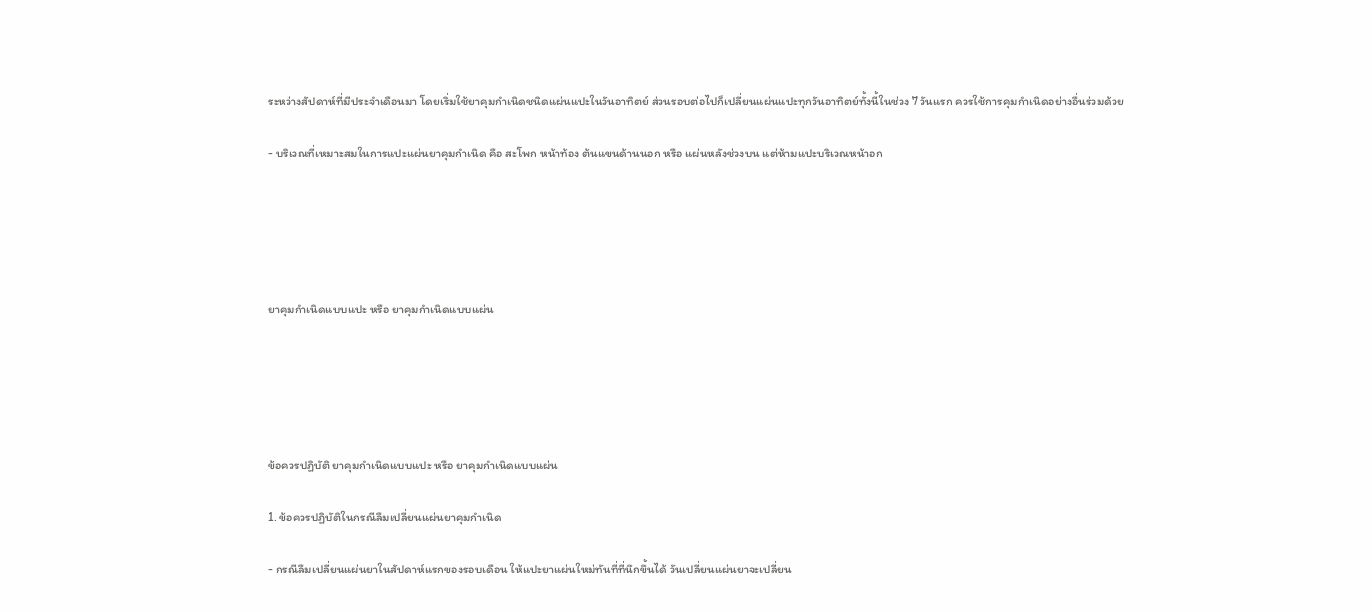ระหว่างสัปดาห์ที่มีประจำเดือนมา โดยเริ่มใช้ยาคุมกำเนิดชนิดแผ่นแปะในวันอาทิตย์ ส่วนรอบต่อไปก็เปลี่ยนแผ่นแปะทุกวันอาทิตย์ทั้งนี้ในช่วง 7 วันแรก ควรใช้การคุมกำเนิดอย่างอื่นร่วมด้วย

- บริเวณที่เหมาะสมในการแปะแผ่นยาคุมกำเนิด คือ สะโพก หน้าท้อง ต้นแขนด้านนอก หรือ แผ่นหลังช่วงบน แต่ห้ามแปะบริเวณหน้าอก





ยาคุมกำเนิดแบบแปะ หรือ ยาคุมกำเนิดแบบแผ่น





ข้อควรปฏิบัติ ยาคุมกำเนิดแบบแปะ หรือ ยาคุมกำเนิดแบบแผ่น

1. ข้อควรปฏิบัติในกรณีลืมเปลี่ยนแผ่นยาคุมกำเนิด

- กรณีลืมเปลี่ยนแผ่นยาในสัปดาห์แรกของรอบเดือน ให้แปะยาแผ่นใหม่ทันที่ที่นึกขึ้นได้ วันเปลี่ยนแผ่นยาจะเปลี่ยน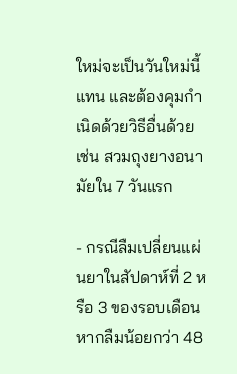ใหม่จะเป็นวันใหม่นี้แทน และต้องคุมกำเนิดด้วยวิธีอื่นด้วย เช่น สวมถุงยางอนามัยใน 7 วันแรก

- กรณีลืมเปลี่ยนแผ่นยาในสัปดาห์ที่ 2 หรือ 3 ของรอบเดือน
หากลืมน้อยกว่า 48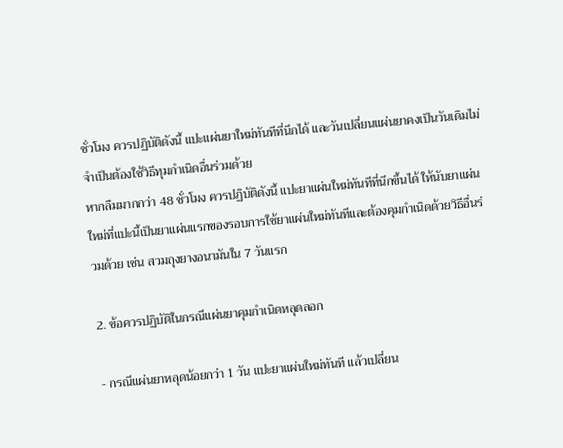ชั่วโมง ควรปฏิบัติดังนี้ แปะแผ่นยาใหม่ทันทีที่นึกได้ และวันเปลี่ยนแผ่นยาคงเป็นวันเดิมไม่จำเป็นต้องใช้วิธีทุมกำเนิดอื่นร่วมด้วย
หากลืมมากกว่า 48 ชั่วโมง ควรปฏิบัติดังนี้ แปะยาแผ่นใหม่ทันทีที่นึกขึ้นได้ ให้นับยาแผ่นใหม่ที่แปะนี้เป็นยาแผ่นแรกของรอบการใช้ยาแผ่นใหม่ทันทีและต้องคุมกำเนิดด้วยวิธีอื่นร่วมด้วย เช่น สวมถุงยางอนามันใน 7 วันแรก

2. ข้อควรปฏิบัติในกรณีแผ่นยาคุมกำเนิดหลุดลอก

- กรณีแผ่นยาหลุดน้อยกว่า 1 วัน แปะยาแผ่นใหม่ทันที แล้วเปลี่ยน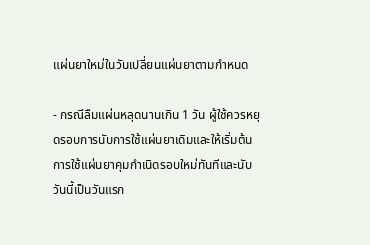แผ่นยาใหม่ในวันเปลี่ยนแผ่นยาตามกำหนด

- กรณีลืมแผ่นหลุดนานเกิน 1 วัน ผู้ใช้ควรหยุดรอบการนับการใช้แผ่นยาเดิมและให้เริ่มต้นการใช้แผ่นยาคุมกำเนิดรอบใหม่ทันทีและนับวันนี้เป็นวันแรก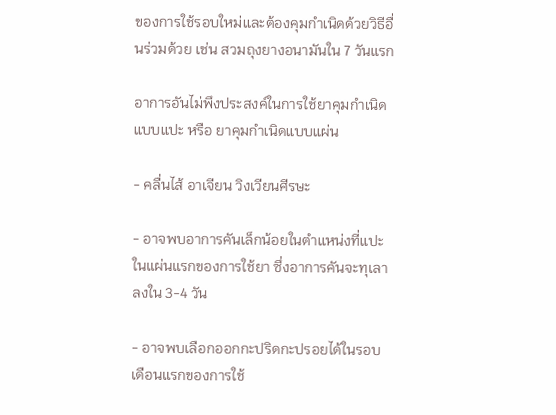ของการใช้รอบใหม่และต้องคุมกำเนิดด้วยวิธีอื่นร่วมด้วย เช่น สวมถุงยางอนามันใน 7 วันแรก

อาการอันไม่พึงประสงค์ในการใช้ยาคุมกำเนิดแบบแปะ หรือ ยาคุมกำเนิดแบบแผ่น

- คลื่นไส้ อาเจียน วิงเวียนศีรษะ

- อาจพบอาการคันเล็กน้อยในตำแหน่งที่แปะในแผ่นแรกของการใช้ยา ซึ่งอาการคันจะทุเลาลงใน 3-4 วัน

- อาจพบเลือกออกกะปริดกะปรอยได้ในรอบเดือนแรกของการใช้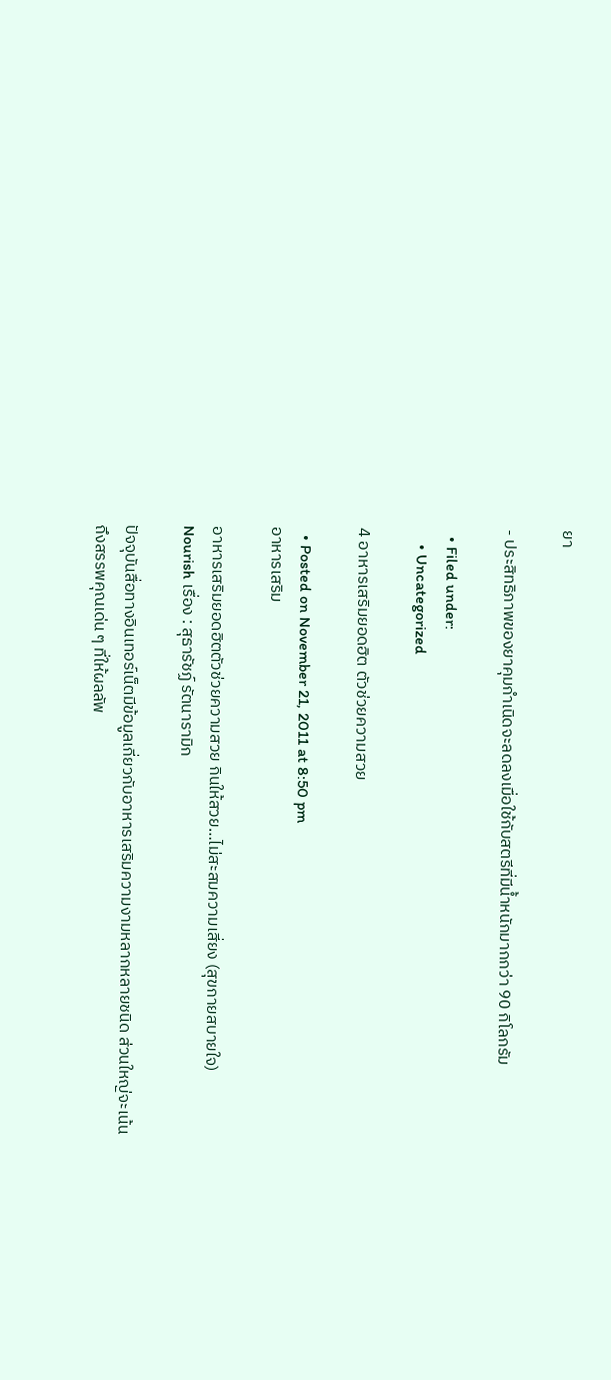ยา

- ประสิทธิภาพของยาคุมกำเนิดจะลดลงเมื่อใช้กับสตรีที่มีน้ำหนักมากกว่า 90 กิโลกรัม

  • Filed under:
    • Uncategorized

4 อาหารเสริมยอดฮิต ตัวช่วยความสวย

  • Posted on November 21, 2011 at 8:50 pm
อาหารเสริม

อาหารเสริมยอดฮิตตัวช่วยความสวย กินให้สวย…ไม่สะสมความเสี่ยง (สุขกายสบายใจ)
Nourish เรื่อง : สุธารัชฏ์ รัตนารามิก

ปัจจุบันสื่อทางอินเทอร์เน็ตมีข้อมูลเกี่ยวกับอาหารเสริมความงามหลากหลายชนิด ส่วนใหญ่จะเน้นถึงสรรพคุณเด่น ๆ ที่ให้ผลลัพ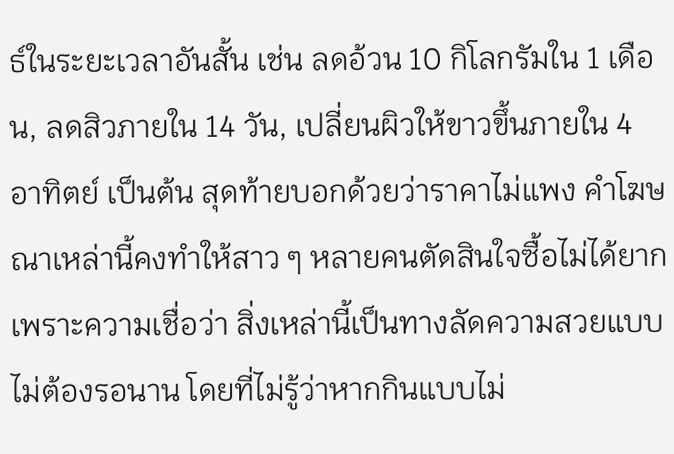ธ์ในระยะเวลาอันสั้น เช่น ลดอ้วน 10 กิโลกรัมใน 1 เดือน, ลดสิวภายใน 14 วัน, เปลี่ยนผิวให้ขาวขึ้นภายใน 4 อาทิตย์ เป็นต้น สุดท้ายบอกด้วยว่าราคาไม่แพง คำโฆษณาเหล่านี้คงทำให้สาว ๆ หลายคนตัดสินใจซื้อไม่ได้ยาก เพราะความเชื่อว่า สิ่งเหล่านี้เป็นทางลัดความสวยแบบไม่ต้องรอนาน โดยที่ไม่รู้ว่าหากกินแบบไม่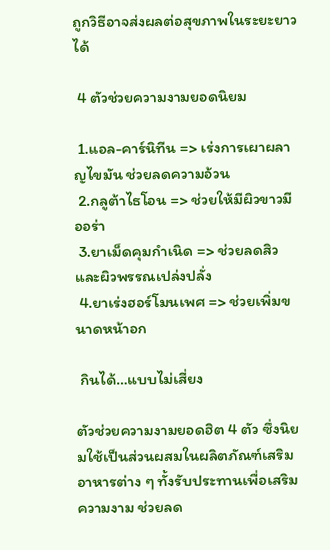ถูกวิธีอาจส่งผลต่อสุขภาพในระยะยาวได้

 4 ตัวช่วยความงามยอดนิยม

 1.แอล-คาร์นิทีน => เร่งการเผาผลาญไขมัน ช่วยลดความอ้วน
 2.กลูต้าไธโอน => ช่วยให้มีผิวขาวมีออร่า
 3.ยาเม็ดคุมกำเนิด => ช่วยลดสิว และผิวพรรณเปล่งปลั่ง
 4.ยาเร่งฮอร์โมนเพศ => ช่วยเพิ่มขนาดหน้าอก

 กินได้…แบบไม่เสี่ยง

ตัวช่วยความงามยอดฮิต 4 ตัว ซึ่งนิยมใช้เป็นส่วนผสมในผลิตภัณฑ์เสริมอาหารต่าง ๆ ทั้งรับประทานเพื่อเสริมความงาม ช่วยลด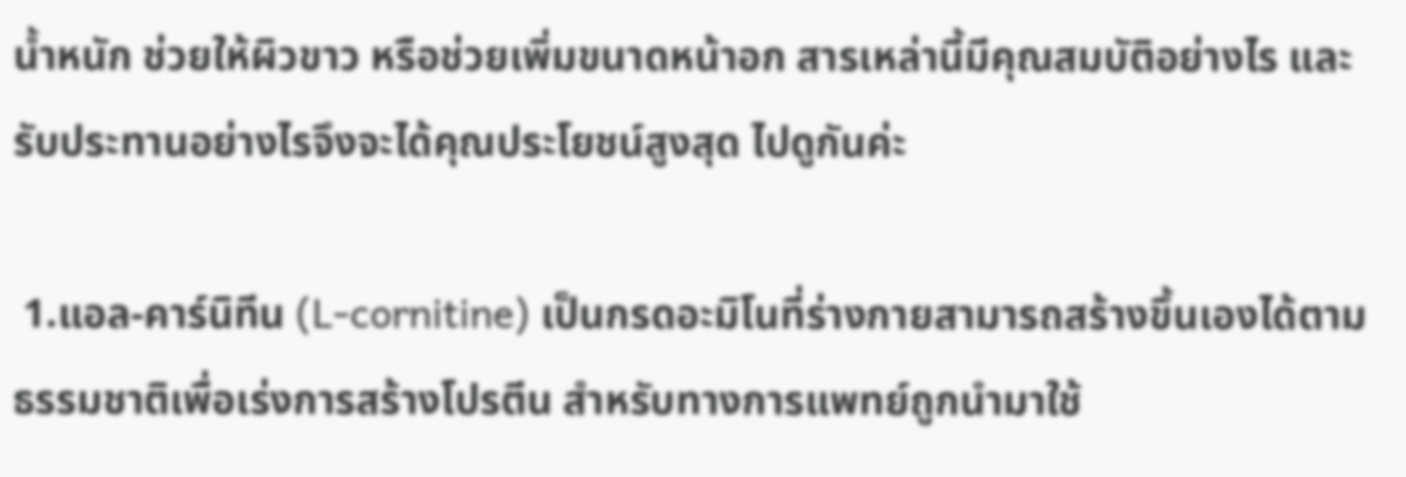น้ำหนัก ช่วยให้ผิวขาว หรือช่วยเพิ่มขนาดหน้าอก สารเหล่านี้มีคุณสมบัติอย่างไร และรับประทานอย่างไรจึงจะได้คุณประโยชน์สูงสุด ไปดูกันค่ะ

 1.แอล-คาร์นิทีน (L-cornitine) เป็นกรดอะมิโนที่ร่างกายสามารถสร้างขึ้นเองได้ตามธรรมชาติเพื่อเร่งการสร้างโปรตีน สำหรับทางการแพทย์ถูกนำมาใช้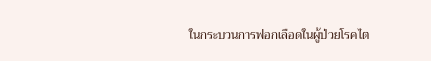ในกระบวนการฟอกเลือดในผู้ป่วยโรคไต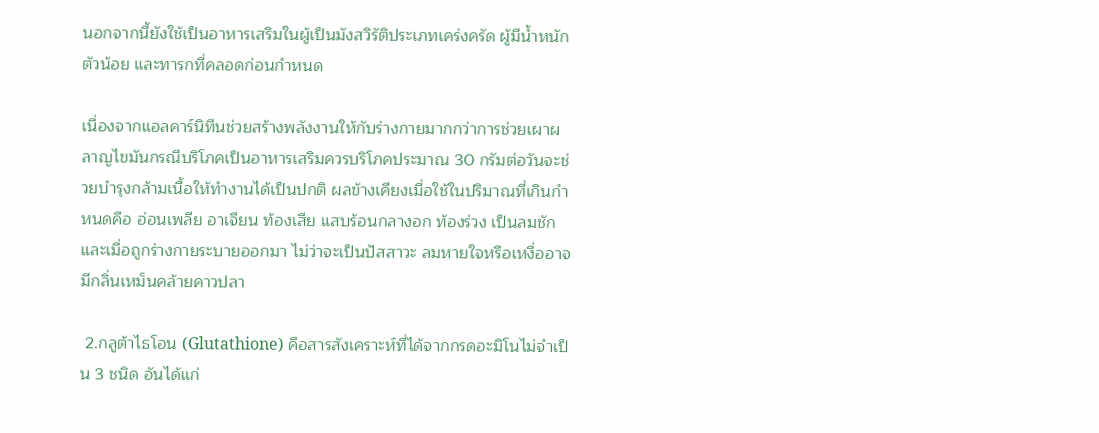นอกจากนี้ยังใช้เป็นอาหารเสริมในผู้เป็นมังสวิรัติประเภทเคร่งครัด ผู้มีน้ำหนักตัวน้อย และทารกที่คลอดก่อนกำหนด

เนื่องจากแอลคาร์นิทีนช่วยสร้างพลังงานให้กับร่างกายมากกว่าการช่วยเผาผลาญไขมันกรณีบริโภคเป็นอาหารเสริมควรบริโภคประมาณ 30 กรัมต่อวันจะช่วยบำรุงกล้ามเนื้อให้ทำงานได้เป็นปกติ ผลข้างเคียงเมื่อใช้ในปริมาณที่เกินกำหนดคือ อ่อนเพลีย อาเจียน ท้องเสีย แสบร้อนกลางอก ท้องร่วง เป็นลมชัก และเมื่อถูกร่างกายระบายออกมา ไม่ว่าจะเป็นปัสสาวะ ลมหายใจหรือเหงื่ออาจมีกลิ่นเหม็นคล้ายคาวปลา

 2.กลูต้าไธโอน (Glutathione) คือสารสังเคราะห์ที่ได้จากกรดอะมิโนไม่จำเป็น 3 ชนิด อันได้แก่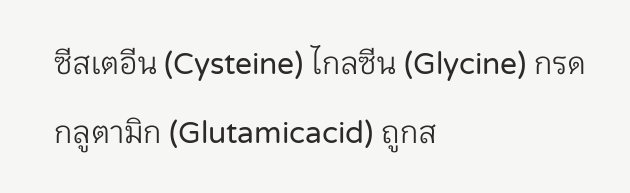ซีสเตอีน (Cysteine) ไกลซีน (Glycine) กรดกลูตามิก (Glutamicacid) ถูกส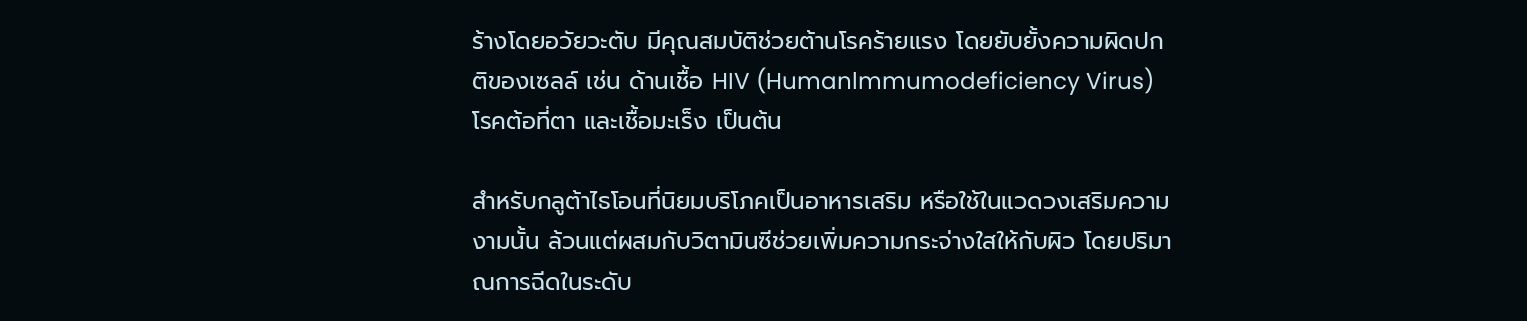ร้างโดยอวัยวะตับ มีคุณสมบัติช่วยต้านโรคร้ายแรง โดยยับยั้งความผิดปกติของเซลล์ เช่น ด้านเชื้อ HIV (Humanlmmumodeficiency Virus) โรคต้อที่ตา และเชื้อมะเร็ง เป็นต้น

สำหรับกลูต้าไธโอนที่นิยมบริโภคเป็นอาหารเสริม หรือใช้ในแวดวงเสริมความงามนั้น ล้วนแต่ผสมกับวิตามินซีช่วยเพิ่มความกระจ่างใสให้กับผิว โดยปริมาณการฉีดในระดับ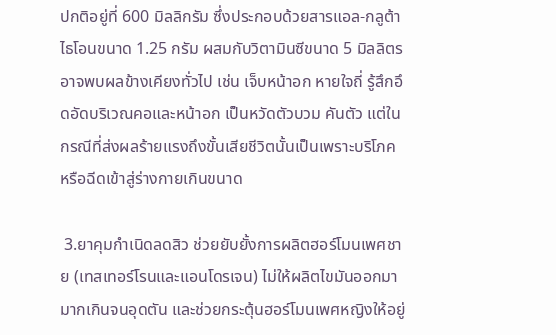ปกติอยู่ที่ 600 มิลลิกรัม ซึ่งประกอบด้วยสารแอล-กลูต้าไธโอนขนาด 1.25 กรัม ผสมกับวิตามินซีขนาด 5 มิลลิตร อาจพบผลข้างเคียงทั่วไป เช่น เจ็บหน้าอก หายใจถี่ รู้สึกอึดอัดบริเวณคอและหน้าอก เป็นหวัดตัวบวม คันตัว แต่ในกรณีที่ส่งผลร้ายแรงถึงขั้นเสียชีวิตนั้นเป็นเพราะบริโภค หรือฉีดเข้าสู่ร่างกายเกินขนาด

 3.ยาคุมกำเนิดลดสิว ช่วยยับยั้งการผลิตฮอร์โมนเพศชาย (เทสเทอร์โรนและแอนโดรเจน) ไม่ให้ผลิตไขมันออกมามากเกินจนอุดตัน และช่วยกระตุ้นฮอร์โมนเพศหญิงให้อยู่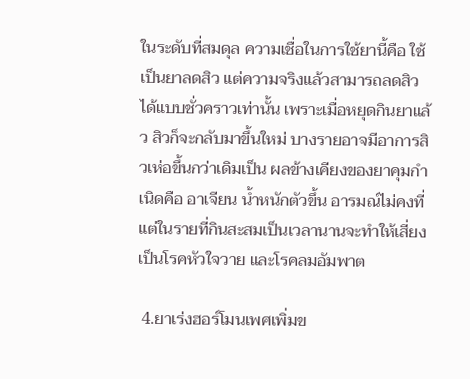ในระดับที่สมดุล ความเชื่อในการใช้ยานี้คือ ใช้เป็นยาลดสิว แต่ความจริงแล้วสามารถลดสิวได้แบบชั่วคราวเท่านั้น เพราะเมื่อหยุดกินยาแล้ว สิวก็จะกลับมาขึ้นใหม่ บางรายอาจมีอาการสิวเห่อขึ้นกว่าเดิมเป็น ผลข้างเคียงของยาคุมกำเนิดคือ อาเจียน น้ำหนักตัวขึ้น อารมณ์ไม่คงที่ แต่ในรายที่กินสะสมเป็นเวลานานจะทำให้เสี่ยงเป็นโรคหัวใจวาย และโรคลมอัมพาต

 4.ยาเร่งฮอร์โมนเพศเพิ่มข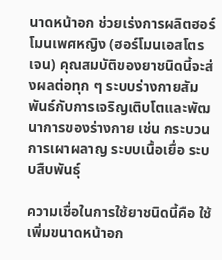นาดหน้าอก ช่วยเร่งการผลิตฮอร์โมนเพศหญิง (ฮอร์โมนเอสโตรเจน) คุณสมบัติของยาชนิดนี้จะส่งผลต่อทุก ๆ ระบบร่างกายสัมพันธ์กับการเจริญเติบโตและพัฒนาการของร่างกาย เช่น กระบวนการเผาผลาญ ระบบเนื้อเยื่อ ระบบสืบพันธุ์

ความเชื่อในการใช้ยาชนิดนี้คือ ใช้เพิ่มขนาดหน้าอก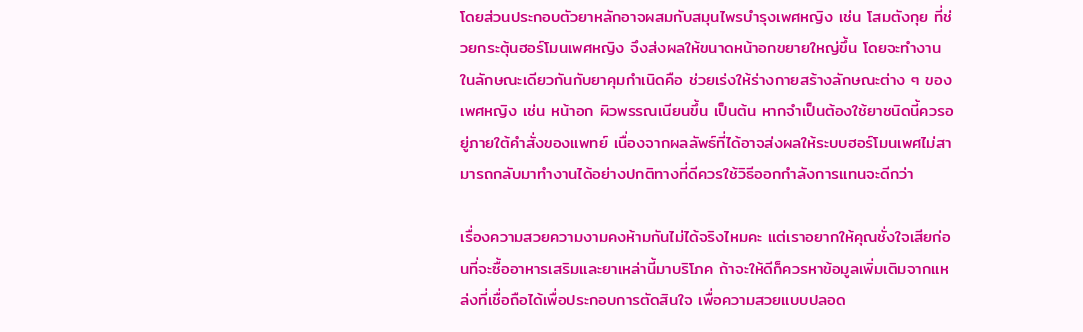โดยส่วนประกอบตัวยาหลักอาจผสมกับสมุนไพรบำรุงเพศหญิง เช่น โสมตังกุย ที่ช่วยกระตุ้นฮอร์โมนเพศหญิง จึงส่งผลให้ขนาดหน้าอกขยายใหญ่ขึ้น โดยจะทำงานในลักษณะเดียวกันกับยาคุมกำเนิดคือ ช่วยเร่งให้ร่างกายสร้างลักษณะต่าง ๆ ของเพศหญิง เช่น หน้าอก ผิวพรรณเนียนขึ้น เป็นต้น หากจำเป็นต้องใช้ยาชนิดนี้ควรอยู่ภายใต้คำสั่งของแพทย์ เนื่องจากผลลัพธ์ที่ได้อาจส่งผลให้ระบบฮอร์โมนเพศไม่สามารถกลับมาทำงานได้อย่างปกติทางที่ดีควรใช้วิธีออกกำลังการแทนจะดีกว่า

เรื่องความสวยความงามคงห้ามกันไม่ได้จริงไหมคะ แต่เราอยากให้คุณชั่งใจเสียก่อนที่จะซื้ออาหารเสริมและยาเหล่านี้มาบริโภค ถ้าจะให้ดีก็ควรหาข้อมูลเพิ่มเติมจากแหล่งที่เชื่อถือได้เพื่อประกอบการตัดสินใจ เพื่อความสวยแบบปลอด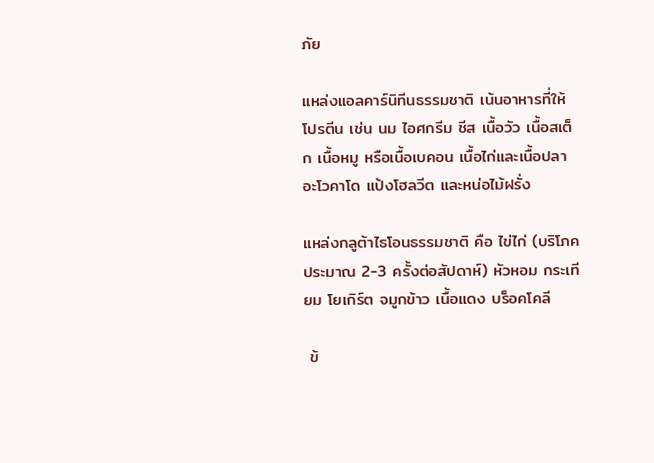ภัย

แหล่งแอลคาร์นิทีนธรรมชาติ เน้นอาหารที่ให้โปรตีน เช่น นม ไอศกรีม ชีส เนื้อวัว เนื้อสเต็ก เนื้อหมู หรือเนื้อเบคอน เนื้อไก่และเนื้อปลา อะโวคาโด แป้งโฮลวีต และหน่อไม้ฝรั่ง

แหล่งกลูต้าไธโอนธรรมชาติ คือ ไข่ไก่ (บริโภคประมาณ 2-3 ครั้งต่อสัปดาห์) หัวหอม กระเทียม โยเกิร์ต จมูกข้าว เนื้อแดง บร็อคโคลี

 ข้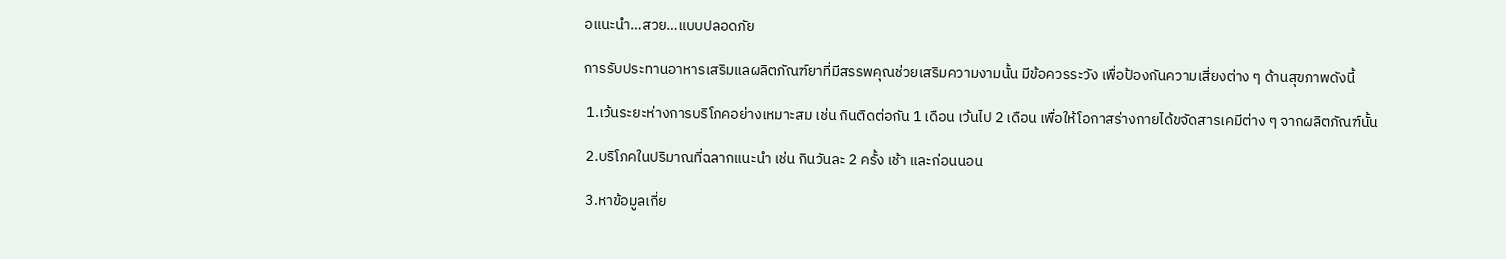อแนะนำ…สวย…แบบปลอดภัย

การรับประทานอาหารเสริมแลผลิตภัณฑ์ยาที่มีสรรพคุณช่วยเสริมความงามนั้น มีข้อควรระวัง เพื่อป้องกันความเสี่ยงต่าง ๆ ด้านสุขภาพดังนี้

 1.เว้นระยะห่างการบริโภคอย่างเหมาะสม เช่น กินติดต่อกัน 1 เดือน เว้นไป 2 เดือน เพื่อให้โอกาสร่างกายได้ขจัดสารเคมีต่าง ๆ จากผลิตภัณฑ์นั้น

 2.บริโภคในปริมาณที่ฉลากแนะนำ เช่น กินวันละ 2 ครั้ง เช้า และก่อนนอน

 3.หาข้อมูลเกี่ย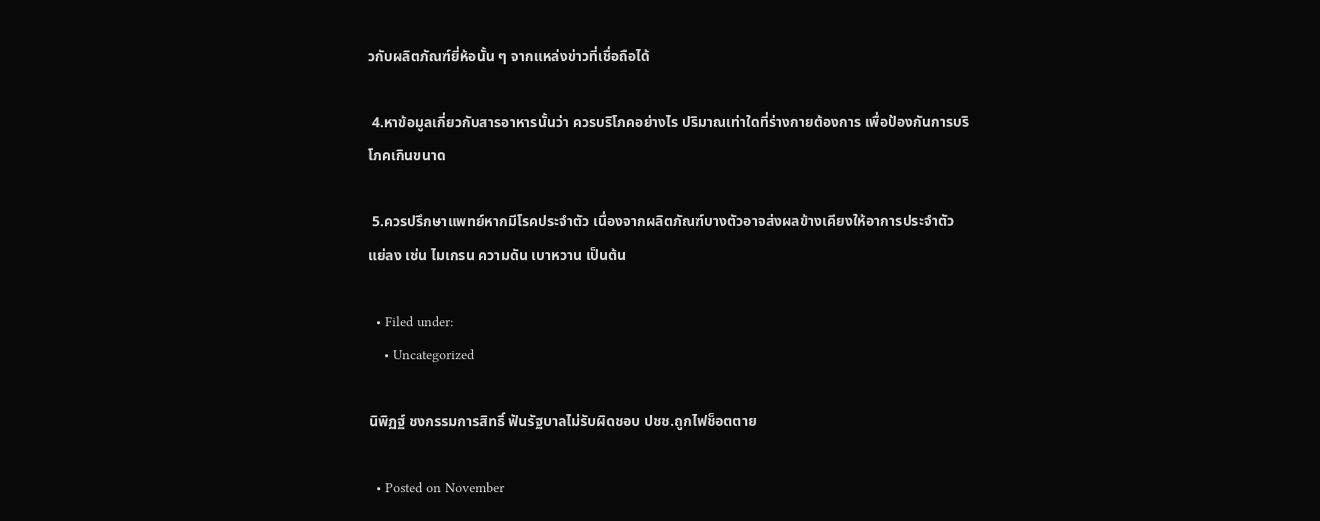วกับผลิตภัณฑ์ยี่ห้อนั้น ๆ จากแหล่งข่าวที่เชื่อถือได้

 4.หาข้อมูลเกี่ยวกับสารอาหารนั้นว่า ควรบริโภคอย่างไร ปริมาณเท่าใดที่ร่างกายต้องการ เพื่อป้องกันการบริโภคเกินขนาด

 5.ควรปรึกษาแพทย์หากมีโรคประจำตัว เนื่องจากผลิตภัณฑ์บางตัวอาจส่งผลข้างเคียงให้อาการประจำตัวแย่ลง เช่น ไมเกรน ความดัน เบาหวาน เป็นต้น

  • Filed under:
    • Uncategorized

นิพิฏฐ์ ชงกรรมการสิทธิ์ ฟันรัฐบาลไม่รับผิดชอบ ปชช.ถูกไฟช็อตตาย

  • Posted on November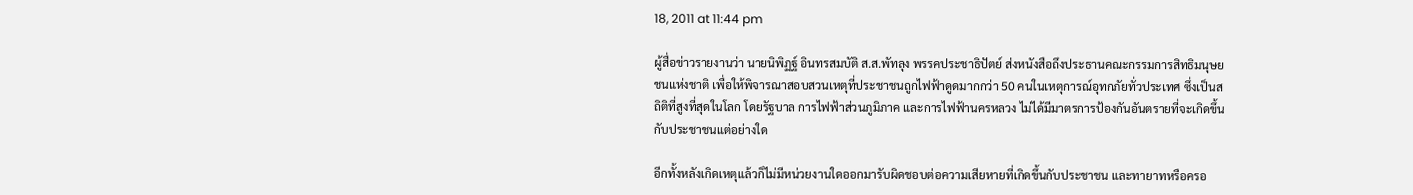18, 2011 at 11:44 pm

ผู้สื่อข่าวรายงานว่า นายนิพิฏฐ์ อินทรสมบัติ ส.ส.พัทลุง พรรคประชาธิปัตย์ ส่งหนังสือถึงประธานคณะกรรมการสิทธิมนุษยชนแห่งชาติ เพื่อให้พิจารณาสอบสวนเหตุที่ประชาชนถูกไฟฟ้าดูดมากกว่า 50 คนในเหตุการณ์อุทกภัยทั่วประเทศ ซึ่งเป็นสถิติที่สูงที่สุดในโลก โดยรัฐบาล การไฟฟ้าส่วนภูมิภาค และการไฟฟ้านครหลวง ไม่ได้มีมาตรการป้องกันอันตรายที่จะเกิดขึ้นกับประชาชนแต่อย่างใด

อีกทั้งหลังเกิดเหตุแล้วก็ไม่มีหน่วยงานใดออกมารับผิดชอบต่อความเสียหายที่เกิดขึ้นกับประชาชน และทายาทหรือครอ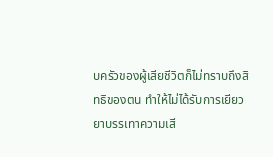บครัวของผู้เสียชีวิตก็ไม่ทราบถึงสิทธิของตน ทำให้ไม่ได้รับการเยียวยาบรรเทาความเสี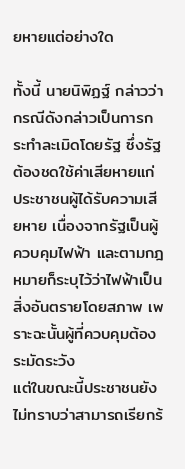ยหายแต่อย่างใด

ทั้งนี้ นายนิพิฏฐ์ กล่าวว่า กรณีดังกล่าวเป็นการกระทำละเมิดโดยรัฐ ซึ่งรัฐต้องชดใช้ค่าเสียหายแก่ประชาชนผู้ได้รับความเสียหาย เนื่องจากรัฐเป็นผู้ควบคุมไฟฟ้า และตามกฎหมายก็ระบุไว้ว่าไฟฟ้าเป็นสิ่งอันตรายโดยสภาพ เพราะฉะนั้นผู้ที่ควบคุมต้องระมัดระวัง
แต่ในขณะนี้ประชาชนยังไม่ทราบว่าสามารถเรียกร้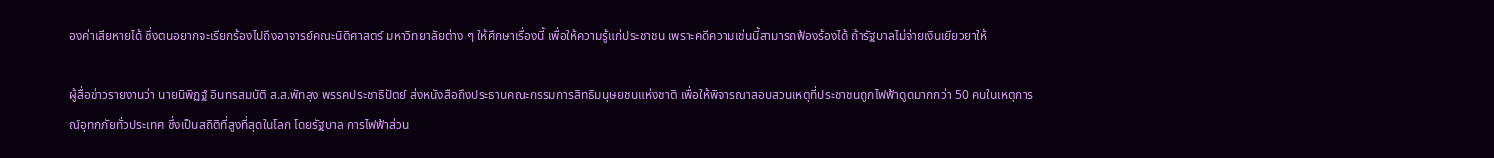องค่าเสียหายได้ ซึ่งตนอยากจะเรียกร้องไปถึงอาจารย์คณะนิติศาสตร์ มหาวิทยาลัยต่าง ๆ ให้ศึกษาเรื่องนี้ เพื่อให้ความรู้แก่ประชาชน เพราะคดีความเช่นนี้สามารถฟ้องร้องได้ ถ้ารัฐบาลไม่จ่ายเงินเยียวยาให้

ผู้สื่อข่าวรายงานว่า นายนิพิฏฐ์ อินทรสมบัติ ส.ส.พัทลุง พรรคประชาธิปัตย์ ส่งหนังสือถึงประธานคณะกรรมการสิทธิมนุษยชนแห่งชาติ เพื่อให้พิจารณาสอบสวนเหตุที่ประชาชนถูกไฟฟ้าดูดมากกว่า 50 คนในเหตุการณ์อุทกภัยทั่วประเทศ ซึ่งเป็นสถิติที่สูงที่สุดในโลก โดยรัฐบาล การไฟฟ้าส่วน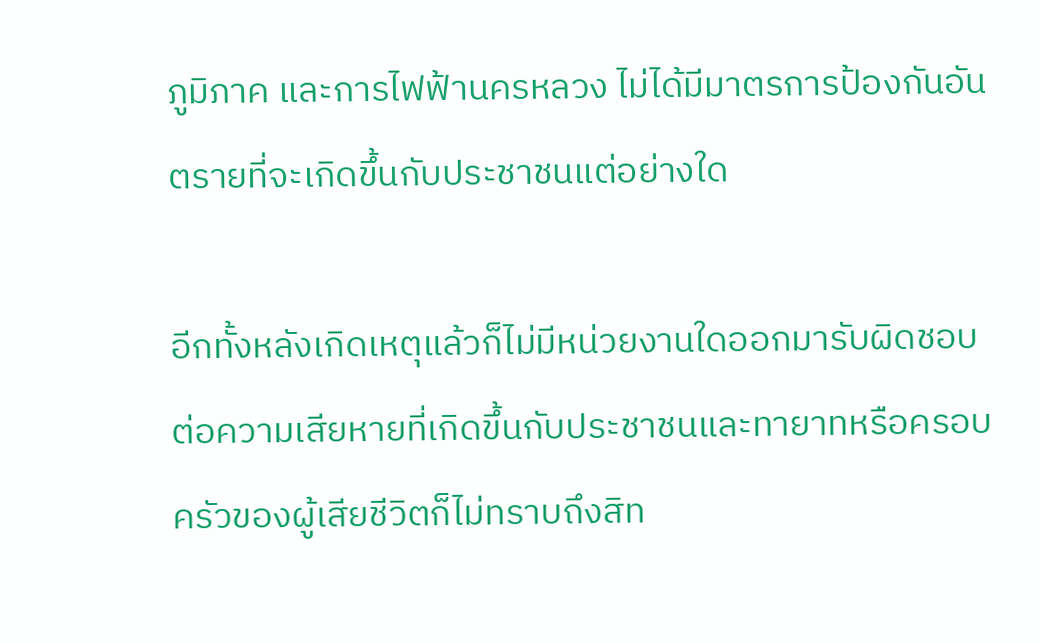ภูมิภาค และการไฟฟ้านครหลวง ไม่ได้มีมาตรการป้องกันอันตรายที่จะเกิดขึ้นกับประชาชนแต่อย่างใด

อีกทั้งหลังเกิดเหตุแล้วก็ไม่มีหน่วยงานใดออกมารับผิดชอบต่อความเสียหายที่เกิดขึ้นกับประชาชนและทายาทหรือครอบครัวของผู้เสียชีวิตก็ไม่ทราบถึงสิท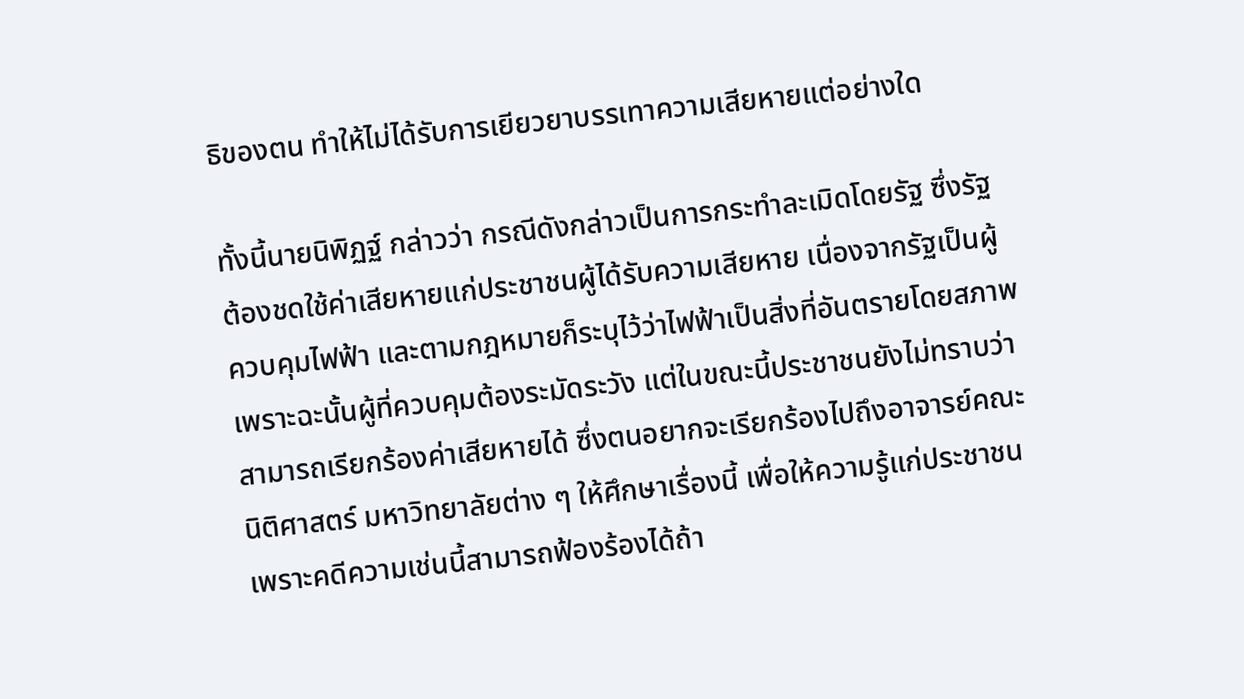ธิของตน ทำให้ไม่ได้รับการเยียวยาบรรเทาความเสียหายแต่อย่างใด

ทั้งนี้นายนิพิฏฐ์ กล่าวว่า กรณีดังกล่าวเป็นการกระทำละเมิดโดยรัฐ ซึ่งรัฐต้องชดใช้ค่าเสียหายแก่ประชาชนผู้ได้รับความเสียหาย เนื่องจากรัฐเป็นผู้ควบคุมไฟฟ้า และตามกฎหมายก็ระบุไว้ว่าไฟฟ้าเป็นสิ่งที่อันตรายโดยสภาพ เพราะฉะนั้นผู้ที่ควบคุมต้องระมัดระวัง แต่ในขณะนี้ประชาชนยังไม่ทราบว่าสามารถเรียกร้องค่าเสียหายได้ ซึ่งตนอยากจะเรียกร้องไปถึงอาจารย์คณะนิติศาสตร์ มหาวิทยาลัยต่าง ๆ ให้ศึกษาเรื่องนี้ เพื่อให้ความรู้แก่ประชาชน เพราะคดีความเช่นนี้สามารถฟ้องร้องได้ถ้า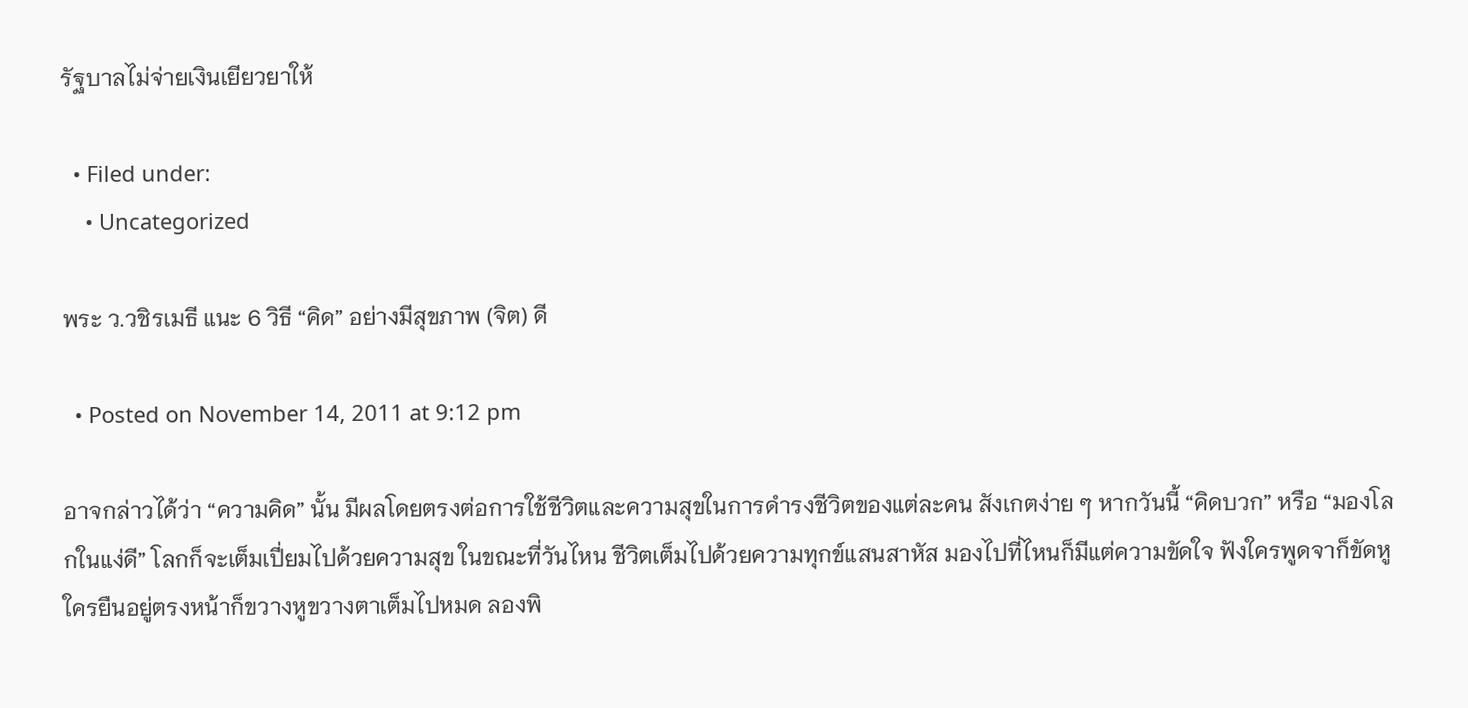รัฐบาลไม่จ่ายเงินเยียวยาให้

  • Filed under:
    • Uncategorized

พระ ว.วชิรเมธี แนะ 6 วิธี “คิด” อย่างมีสุขภาพ (จิต) ดี

  • Posted on November 14, 2011 at 9:12 pm

อาจกล่าวได้ว่า “ความคิด” นั้น มีผลโดยตรงต่อการใช้ชีวิตและความสุขในการดำรงชีวิตของแต่ละคน สังเกตง่าย ๆ หากวันนี้ “คิดบวก” หรือ “มองโลกในแง่ดี” โลกก็จะเต็มเปี่ยมไปด้วยความสุข ในขณะที่วันไหน ชีวิตเต็มไปด้วยความทุกข์แสนสาหัส มองไปที่ไหนก็มีแต่ความขัดใจ ฟังใครพูดจาก็ขัดหู ใครยืนอยู่ตรงหน้าก็ขวางหูขวางตาเต็มไปหมด ลองพิ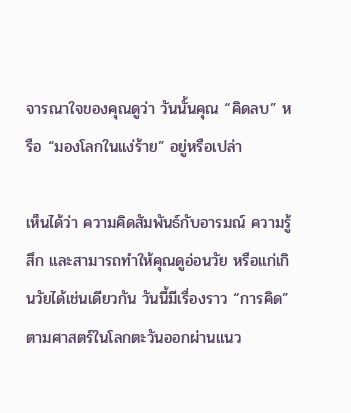จารณาใจของคุณดูว่า วันนั้นคุณ “คิดลบ” หรือ “มองโลกในแง่ร้าย” อยู่หรือเปล่า

เห็นได้ว่า ความคิดสัมพันธ์กับอารมณ์ ความรู้สึก และสามารถทำให้คุณดูอ่อนวัย หรือแก่เกินวัยได้เช่นเดียวกัน วันนี้มีเรื่องราว “การคิด” ตามศาสตร์ในโลกตะวันออกผ่านแนว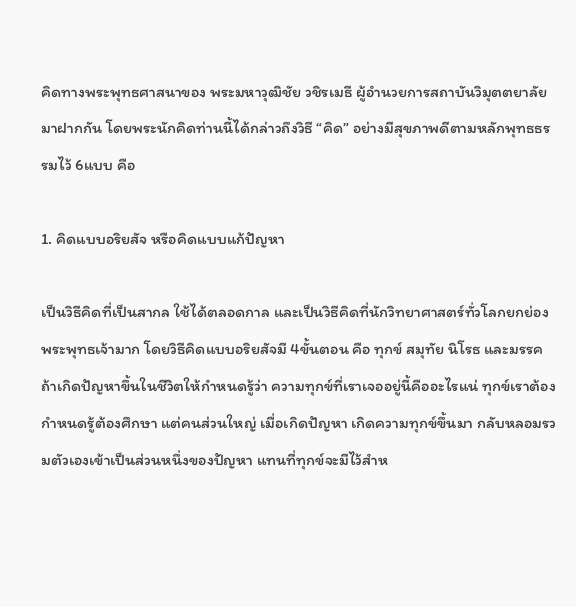คิดทางพระพุทธศาสนาของ พระมหาวุฒิชัย วชิรเมธี ผู้อำนวยการสถาบันวิมุตตยาลัย มาฝากกัน โดยพระนักคิดท่านนี้ได้กล่าวถึงวิธี “คิด” อย่างมีสุขภาพดีตามหลักพุทธธรรมไว้ 6แบบ คือ

1. คิดแบบอริยสัจ หรือคิดแบบแก้ปัญหา

เป็นวิธีคิดที่เป็นสากล ใช้ได้ตลอดกาล และเป็นวิธีคิดที่นักวิทยาศาสตร์ทั่วโลกยกย่องพระพุทธเจ้ามาก โดยวิธีคิดแบบอริยสัจมี 4ขั้นตอน คือ ทุกข์ สมุทัย นิโรธ และมรรค ถ้าเกิดปัญหาขึ้นในชีวิตให้กำหนดรู้ว่า ความทุกข์ที่เราเจออยู่นี้คืออะไรแน่ ทุกข์เราต้องกำหนดรู้ต้องศึกษา แต่คนส่วนใหญ่ เมื่อเกิดปัญหา เกิดความทุกข์ขึ้นมา กลับหลอมรวมตัวเองเข้าเป็นส่วนหนึ่งของปัญหา แทนที่ทุกข์จะมีไว้สำห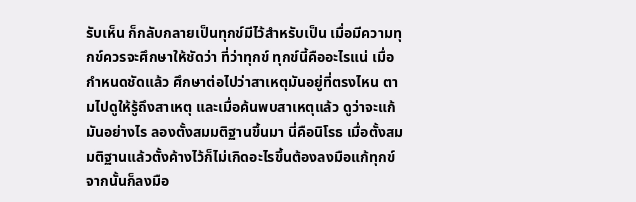รับเห็น ก็กลับกลายเป็นทุกข์มีไว้สำหรับเป็น เมื่อมีความทุกข์ควรจะศึกษาให้ชัดว่า ที่ว่าทุกข์ ทุกข์นี้คืออะไรแน่ เมื่อกำหนดชัดแล้ว ศึกษาต่อไปว่าสาเหตุมันอยู่ที่ตรงไหน ตามไปดูให้รู้ถึงสาเหตุ และเมื่อค้นพบสาเหตุแล้ว ดูว่าจะแก้มันอย่างไร ลองตั้งสมมติฐานขึ้นมา นี่คือนิโรธ เมื่อตั้งสมมติฐานแล้วตั้งค้างไว้ก็ไม่เกิดอะไรขึ้นต้องลงมือแก้ทุกข์ จากนั้นก็ลงมือ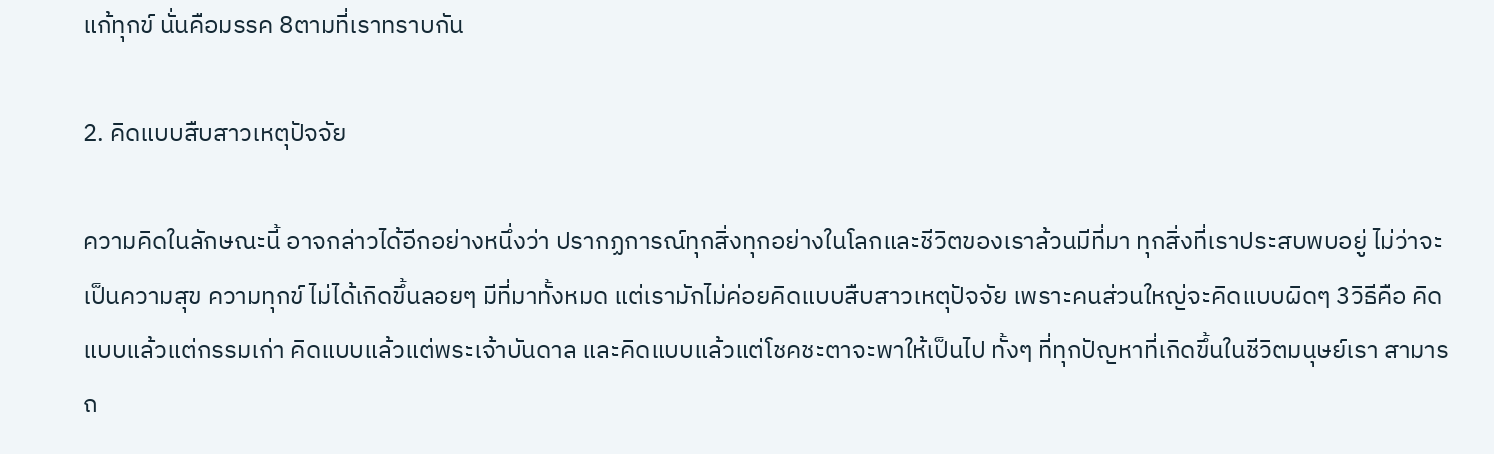แก้ทุกข์ นั่นคือมรรค 8ตามที่เราทราบกัน

2. คิดแบบสืบสาวเหตุปัจจัย

ความคิดในลักษณะนี้ อาจกล่าวได้อีกอย่างหนึ่งว่า ปรากฏการณ์ทุกสิ่งทุกอย่างในโลกและชีวิตของเราล้วนมีที่มา ทุกสิ่งที่เราประสบพบอยู่ ไม่ว่าจะเป็นความสุข ความทุกข์ ไม่ได้เกิดขึ้นลอยๆ มีที่มาทั้งหมด แต่เรามักไม่ค่อยคิดแบบสืบสาวเหตุปัจจัย เพราะคนส่วนใหญ่จะคิดแบบผิดๆ 3วิธีคือ คิดแบบแล้วแต่กรรมเก่า คิดแบบแล้วแต่พระเจ้าบันดาล และคิดแบบแล้วแต่โชคชะตาจะพาให้เป็นไป ทั้งๆ ที่ทุกปัญหาที่เกิดขึ้นในชีวิตมนุษย์เรา สามารถ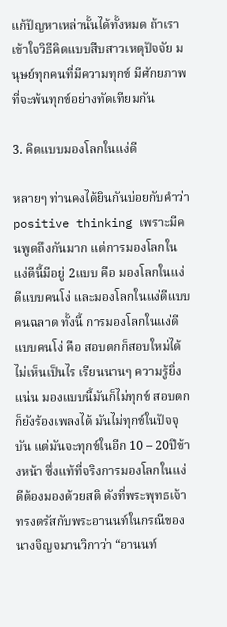แก้ปัญหาเหล่านั้นได้ทั้งหมด ถ้าเราเข้าใจวิธีคิดแบบสืบสาวเหตุปัจจัย มนุษย์ทุกคนที่มีความทุกข์ มีศักยภาพที่จะพ้นทุกข์อย่างทัดเทียมกัน

3. คิดแบบมองโลกในแง่ดี

หลายๆ ท่านคงได้ยินกันบ่อยกับคำว่า positive thinking เพราะมีคนพูดถึงกันมาก แต่การมองโลกในแง่ดีนี้มีอยู่ 2แบบ คือ มองโลกในแง่ดีแบบคนโง่ และมองโลกในแง่ดีแบบคนฉลาด ทั้งนี้ การมองโลกในแง่ดีแบบคนโง่ คือ สอบตกก็สอบใหม่ได้ไม่เห็นเป็นไร เรียนนานๆ ความรู้ยิ่งแน่น มองแบบนี้มันก็ไม่ทุกข์ สอบตกก็ยังร้องเพลงได้ มันไม่ทุกข์ในปัจจุบัน แต่มันจะทุกข์ในอีก 10 – 20ปีข้างหน้า ซึ่งแท้ที่จริงการมองโลกในแง่ดีต้องมองด้วยสติ ดังที่พระพุทธเจ้าทรงตรัสกับพระอานนท์ในกรณีของนางจิญจมานวิกาว่า “อานนท์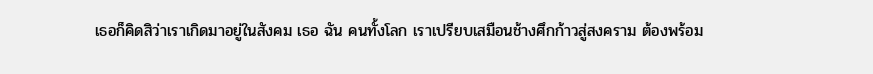เธอก็คิดสิว่าเราเกิดมาอยู่ในสังคม เธอ ฉัน คนทั้งโลก เราเปรียบเสมือนช้างศึกก้าวสู่สงคราม ต้องพร้อม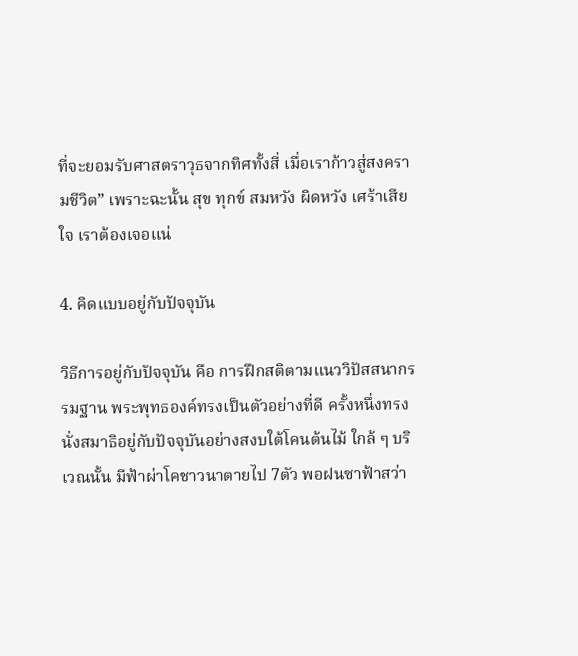ที่จะยอมรับศาสตราวุธจากทิศทั้งสี่ เมื่อเราก้าวสู่สงครามชีวิต” เพราะฉะนั้น สุข ทุกข์ สมหวัง ผิดหวัง เศร้าเสียใจ เราต้องเจอแน่

4. คิดแบบอยู่กับปัจจุบัน

วิธีการอยู่กับปัจจุบัน คือ การฝึกสติตามแนววิปัสสนากรรมฐาน พระพุทธองค์ทรงเป็นตัวอย่างที่ดี ครั้งหนึ่งทรงนั่งสมาธิอยู่กับปัจจุบันอย่างสงบใต้โคนต้นไม้ ใกล้ ๆ บริเวณนั้น มีฟ้าผ่าโคชาวนาตายไป 7ตัว พอฝนซาฟ้าสว่า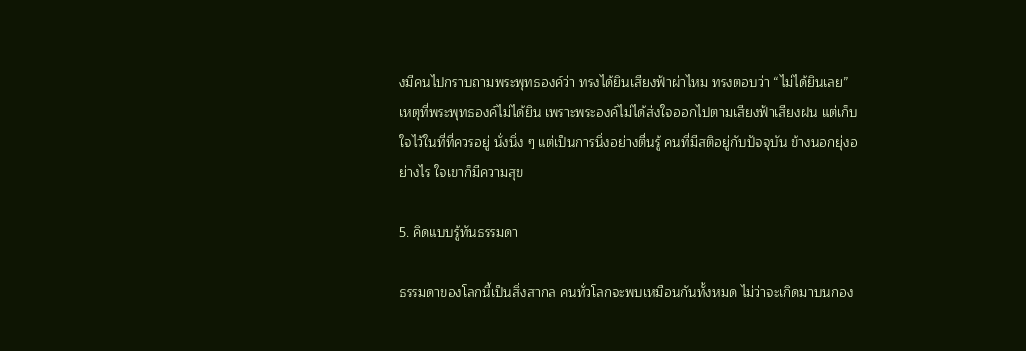งมีคนไปกราบถามพระพุทธองค์ว่า ทรงได้ยินเสียงฟ้าผ่าไหม ทรงตอบว่า “ไม่ได้ยินเลย” เหตุที่พระพุทธองค์ไม่ได้ยิน เพราะพระองค์ไม่ได้ส่งใจออกไปตามเสียงฟ้าเสียงฝน แต่เก็บใจไว้ในที่ที่ควรอยู่ นั่งนิ่ง ๆ แต่เป็นการนิ่งอย่างตื่นรู้ คนที่มีสติอยู่กับปัจจุบัน ข้างนอกยุ่งอย่างไร ใจเขาก็มีความสุข

5. คิดแบบรู้ทันธรรมดา

ธรรมดาของโลกนี้เป็นสิ่งสากล คนทั่วโลกจะพบเหมือนกันทั้งหมด ไม่ว่าจะเกิดมาบนกอง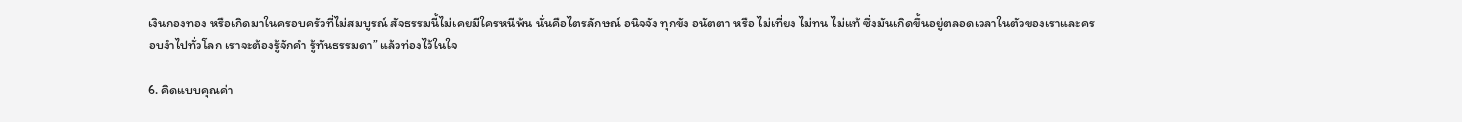เงินกองทอง หรือเกิดมาในครอบครัวที่ไม่สมบูรณ์ สัจธรรมนี้ไม่เคยมีใครหนีพ้น นั่นคือไตรลักษณ์ อนิจจัง ทุกขัง อนัตตา หรือ ไม่เที่ยง ไม่ทน ไม่แท้ ซึ่งมันเกิดขึ้นอยู่ตลอดเวลาในตัวของเราและครอบงำไปทั่วโลก เราจะต้องรู้จักคำ รู้ทันธรรมดา” แล้วท่องไว้ในใจ

6. คิดแบบคุณค่า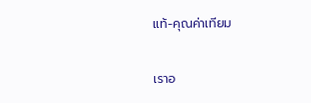แท้-คุณค่าเทียม

เราอ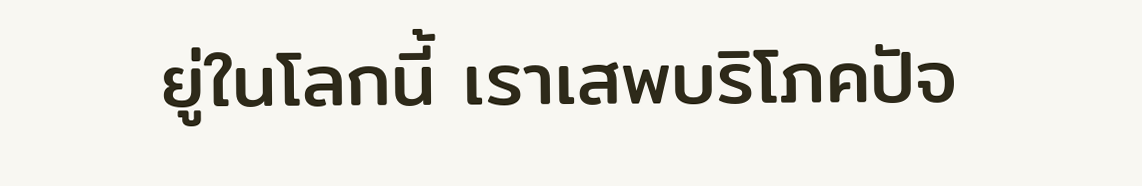ยู่ในโลกนี้ เราเสพบริโภคปัจ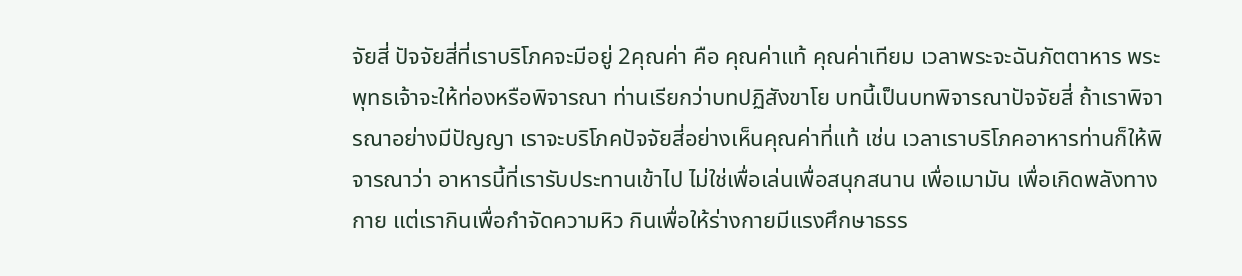จัยสี่ ปัจจัยสี่ที่เราบริโภคจะมีอยู่ 2คุณค่า คือ คุณค่าแท้ คุณค่าเทียม เวลาพระจะฉันภัตตาหาร พระพุทธเจ้าจะให้ท่องหรือพิจารณา ท่านเรียกว่าบทปฏิสังขาโย บทนี้เป็นบทพิจารณาปัจจัยสี่ ถ้าเราพิจารณาอย่างมีปัญญา เราจะบริโภคปัจจัยสี่อย่างเห็นคุณค่าที่แท้ เช่น เวลาเราบริโภคอาหารท่านก็ให้พิจารณาว่า อาหารนี้ที่เรารับประทานเข้าไป ไม่ใช่เพื่อเล่นเพื่อสนุกสนาน เพื่อเมามัน เพื่อเกิดพลังทางกาย แต่เรากินเพื่อกำจัดความหิว กินเพื่อให้ร่างกายมีแรงศึกษาธรร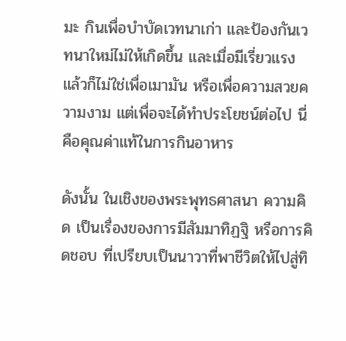มะ กินเพื่อบำบัดเวทนาเก่า และป้องกันเวทนาใหม่ไม่ให้เกิดขึ้น และเมื่อมีเรี่ยวแรง แล้วก็ไม่ใช่เพื่อเมามัน หรือเพื่อความสวยความงาม แต่เพื่อจะได้ทำประโยชน์ต่อไป นี่คือคุณค่าแท้ในการกินอาหาร

ดังนั้น ในเชิงของพระพุทธศาสนา ความคิด เป็นเรื่องของการมีสัมมาทิฏฐิ หรือการคิดชอบ ที่เปรียบเป็นนาวาที่พาชีวิตให้ไปสู่ทิ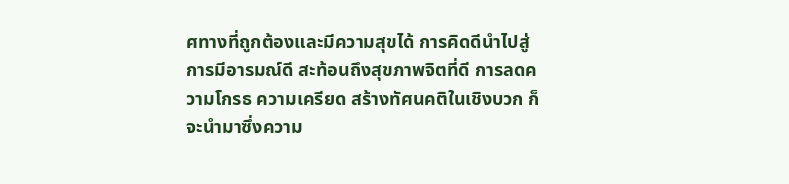ศทางที่ถูกต้องและมีความสุขได้ การคิดดีนำไปสู่การมีอารมณ์ดี สะท้อนถึงสุขภาพจิตที่ดี การลดความโกรธ ความเครียด สร้างทัศนคติในเชิงบวก ก็จะนำมาซึ่งความ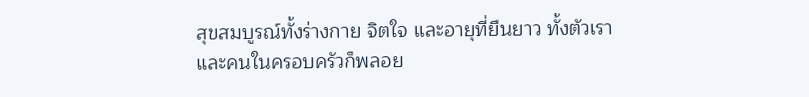สุขสมบูรณ์ทั้งร่างกาย จิตใจ และอายุที่ยืนยาว ทั้งตัวเราและคนในครอบครัวก็พลอย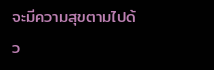จะมีความสุขตามไปด้ว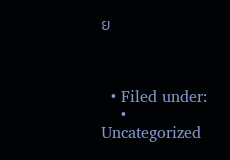ย



  • Filed under:
    • Uncategorized